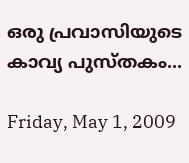ഒരു പ്രവാസിയുടെ കാവ്യ പുസ്തകം...

Friday, May 1, 2009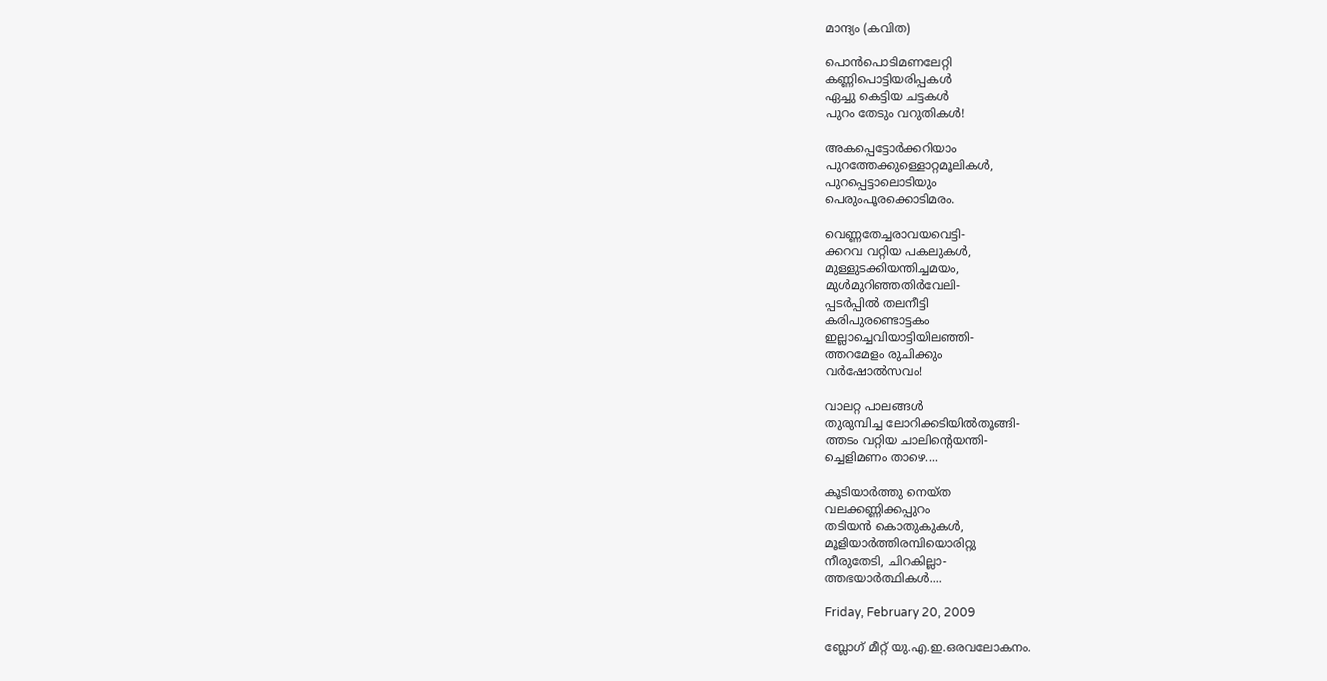മാന്ദ്യം (കവിത)

പൊന്‍പൊടിമണലേറ്റി
കണ്ണിപൊട്ടിയരിപ്പകള്‍
ഏച്ചു കെട്ടിയ ചട്ടകള്‍
പുറം തേടും വറുതികള്‍!

അകപ്പെട്ടോര്‍‌ക്കറിയാം
പുറത്തേക്കുള്ളൊറ്റമൂലികള്‍,
പുറപ്പെട്ടാലൊടിയും
പെരും‌പൂരക്കൊടിമരം.

വെണ്ണതേച്ചരാവയവെട്ടി-
ക്കറവ വറ്റിയ പകലുകള്‍,
മുള്ളുടക്കിയന്തിച്ചമയം,
മുള്‍മുറിഞ്ഞതിര്‍വേലി-
പ്പടര്‍പ്പില്‍ തലനീട്ടി
കരിപുരണ്ടൊട്ടകം
ഇല്ലാച്ചെവിയാട്ടിയിലഞ്ഞി-
ത്തറമേളം രുചിക്കും
വര്‍ഷോല്‍സവം!

വാലറ്റ പാലങ്ങള്‍
തുരുമ്പിച്ച ലോറിക്കടിയില്‍‌തൂങ്ങി-
ത്തടം വറ്റിയ ചാലിന്റെയന്തി-
ച്ചെളിമണം താഴെ....

കൂടിയാര്‍ത്തു നെയ്ത
വല‍ക്കണ്ണിക്കപ്പുറം
തടിയന്‍ കൊതുകുകള്‍,
മൂളിയാര്‍ത്തിരമ്പിയൊരിറ്റു
നീരുതേടി, ചിറകില്ലാ-
ത്തഭയാര്‍‌‌ത്ഥികള്‍....

Friday, February 20, 2009

ബ്ലോഗ് മീറ്റ് യു.എ.ഇ.ഒരവലോകനം.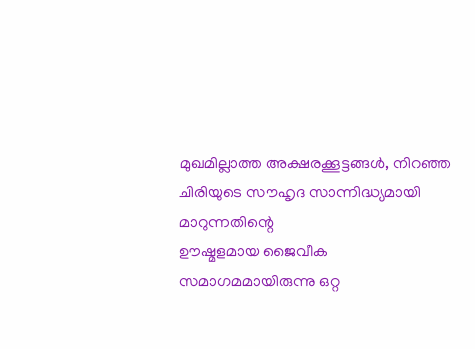മുഖമില്ലാത്ത അക്ഷരക്കൂട്ടങ്ങള്‍, നിറഞ്ഞ ചിരിയുടെ സൗഹൃദ സാന്നിദ്ധ്യമായി മാറുന്നതിന്റെ
ഊഷ്മളമായ ജൈവീക സമാഗമമായിരുന്നു ഒറ്റ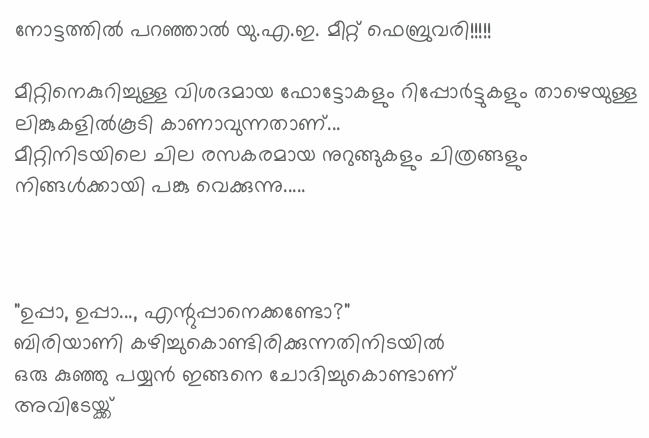നോട്ടത്തില്‍ പറഞ്ഞാല്‍ യു.എ.ഇ. മീറ്റ് ഫെബ്രുവരി!!!!!

മീറ്റിനെകുറിച്ചുള്ള വിശദമായ ഫോട്ടോകളും റിപ്പോര്‍ട്ടുകളും താഴെയുള്ള ലിങ്കുകളില്‍കൂടി കാണാവുന്നതാണ്...
മീറ്റിനിടയിലെ ചില രസകരമായ നുറുങ്ങുകളും ചിത്രങ്ങളും നിങ്ങള്‍ക്കായി പങ്കു വെക്കുന്നു.....



"ഉപ്പാ, ഉപ്പാ‍..., എന്റുപ്പാനെക്കണ്ടോ?"
ബിരിയാണി കഴിച്ചുകൊണ്ടിരിക്കുന്നതിനിടയില്‍
ഒരു കുഞ്ഞു പയ്യന്‍ ഇങ്ങനെ ചോദിച്ചുകൊണ്ടാണ്
അവിടേയ്ക്ക്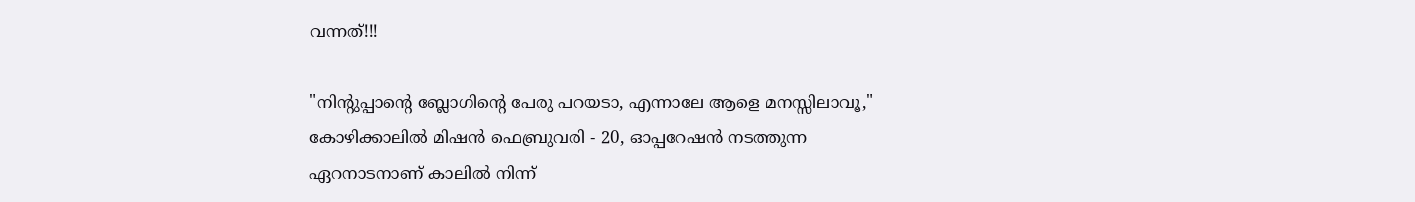വന്നത്!!!

"നിന്റുപ്പാന്റെ ബ്ലോഗിന്റെ പേരു പറയടാ, എന്നാലേ ആളെ മനസ്സിലാവൂ,"
കോഴിക്കാലില്‍ മിഷന്‍ ഫെബ്രുവരി - 20, ഓപ്പറേഷന്‍ നടത്തുന്ന
ഏറനാടനാണ് കാലില്‍ നിന്ന്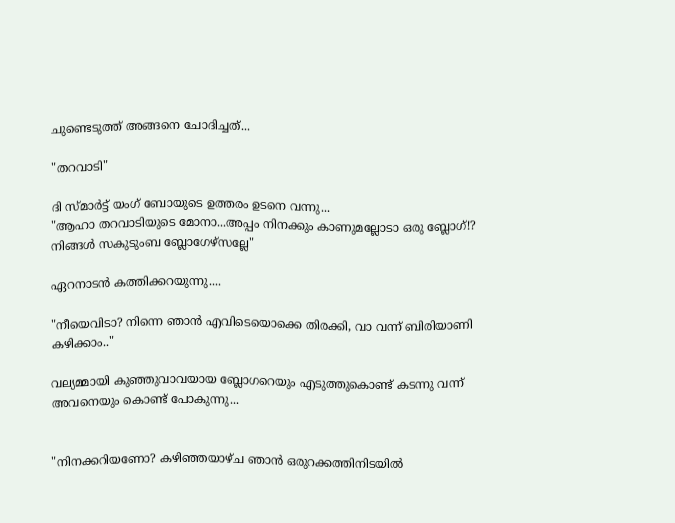ചുണ്ടെടുത്ത് അങ്ങനെ ചോദിച്ചത്...

"തറവാടി"

ദി സ്മാര്‍ട്ട് യംഗ് ബോയുടെ ഉത്തരം ഉടനെ വന്നു...
"ആഹാ തറവാടിയുടെ മോനാ...അപ്പം നിനക്കും കാണുമല്ലോടാ ഒരു ബ്ലോഗ്!?
നിങ്ങള്‍ സകുടുംബ ബ്ലോഗേഴ്സല്ലേ"

ഏറനാടന്‍ കത്തിക്കറയുന്നു....

"നീയെവിടാ? നിന്നെ ഞാന്‍ എവിടെയൊക്കെ തിരക്കി, വാ വന്ന് ബിരിയാണി കഴിക്കാം.."

വല്യമ്മായി കുഞ്ഞുവാവയായ ബ്ലോഗറെയും എടുത്തുകൊണ്ട് കടന്നു വന്ന് അവനെയും കൊണ്ട് പോകുന്നു...


"നിനക്കറിയണോ? കഴിഞ്ഞയാഴ്ച ഞാന്‍ ഒരുറക്കത്തിനിടയില്‍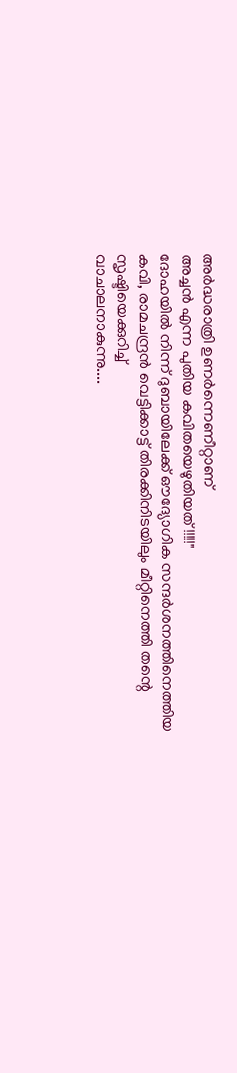അര്‍ദ്ധരാത്രി ഉണര്‍ന്നെണീറ്റാണ്
അച്ചന്‍ എന്ന പുതിയ കവിതയെഴുതിയത്!!!!!"
ദോഹയില്‍ നിന്ന് ദുബായിലേക്ക് ഔദ്യോഗിക സന്ദര്‍ശനത്തിനെത്തിയ
കവി, രാമചന്ദ്രന്‍ വെട്ടിക്കാട്ട് തിരക്കിനിടയിലും മീറ്റിനെത്തി തന്റെ സൃഷ്ടിയെക്കുറിച്ച്
വാചാലനാകുന്നു....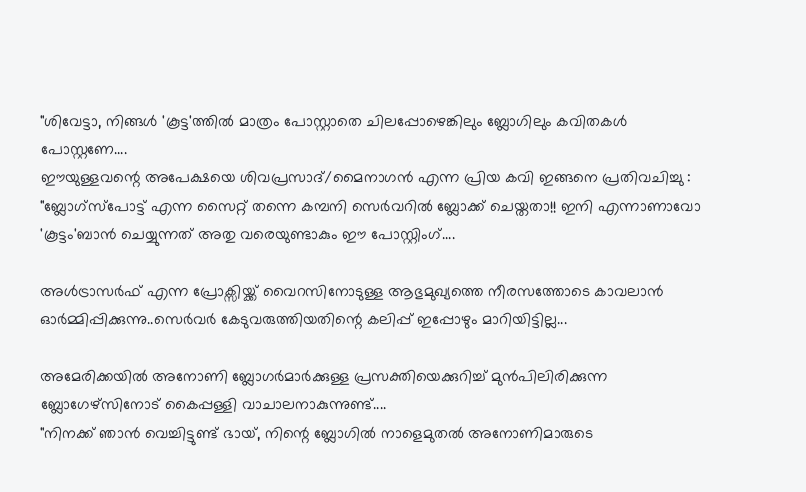"ശിവേട്ടാ, നിങ്ങള്‍ 'കൂട്ട'ത്തില്‍ മാത്രം പോസ്റ്റാതെ ചിലപ്പോഴെങ്കിലും ബ്ലോഗിലും കവിതകള്‍ പോസ്റ്റണേ....
ഈയുള്ളവന്റെ അപേക്ഷയെ ശിവപ്രസാദ്/മൈനാഗന്‍ എന്ന പ്രിയ കവി ഇങ്ങനെ പ്രതിവചിച്ചു :
"ബ്ലോഗ്സ്പോട്ട് എന്ന സൈറ്റ് തന്നെ കമ്പനി സെര്‍‌വറില്‍ ബ്ലോക്ക് ചെയ്തതാ!! ഇനി എന്നാണാവോ
'കൂട്ടം'ബാന്‍ ചെയ്യുന്നത് അതു വരെയുണ്ടാകും ഈ പോസ്റ്റിംഗ്....

അള്‍ട്രാസര്‍ഫ് എന്ന പ്രോക്സിയ്ക്ക് വൈറസിനോടുള്ള ആഭുമുഖ്യത്തെ നീരസത്തോടെ കാവലാന്‍
ഓര്‍മ്മിപ്പിക്കുന്നു..സെര്‍വര്‍ കേടുവരുത്തിയതിന്റെ കലിപ്പ് ഇപ്പോഴും മാറിയിട്ടില്ല...

അമേരിക്കയില്‍ അനോണി ബ്ലോഗര്‍മാര്‍ക്കുള്ള പ്രസക്തിയെക്കുറിച്ച് മുന്‍പിലിരിക്കുന്ന
ബ്ലോഗേഴ്സിനോട് കൈപ്പള്ളി വാചാലനാകുന്നുണ്ട്....
"നിനക്ക് ഞാന്‍ വെച്ചിട്ടുണ്ട് ഭായ്, നിന്റെ ബ്ലോഗില്‍ നാളെമുതല്‍ അനോണിമാരുടെ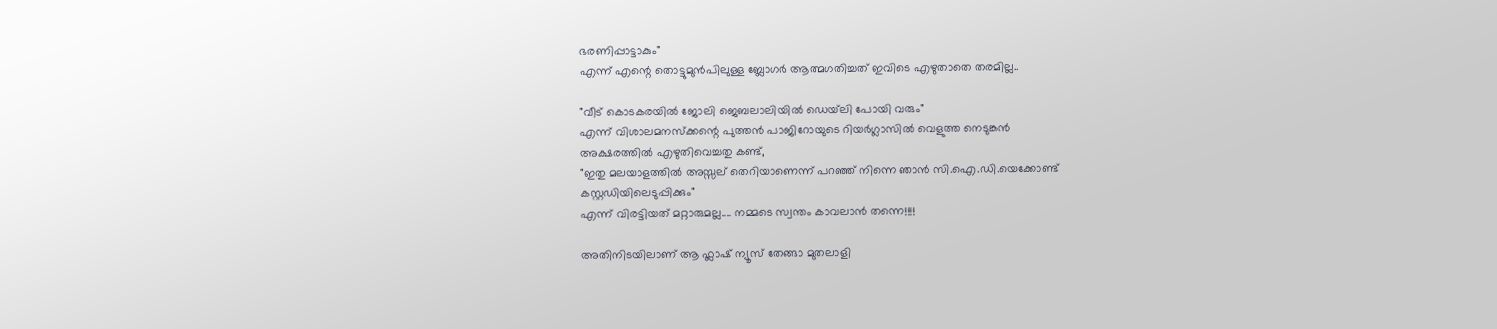ഭരണിപ്പാട്ടാകും"
എന്ന് എന്റെ തൊട്ടുമുന്‍പിലുള്ള ബ്ലോഗര്‍ ആത്മഗതിച്ചത് ഇവിടെ എഴുതാതെ തരമില്ല..

"വീട് കൊടകരയില്‍ ജോലി ജെബലാലിയില്‍ ഡെയ്‌ലി പോയി വരും"
എന്ന് വിശാലമനസ്ക്കന്റെ പുത്തന്‍ പാജിറോയുടെ റിയര്‍ഗ്ലാസില്‍ വെളുത്ത നെടുങ്കന്‍
അക്ഷരത്തില്‍ എഴുതിവെച്ചതു കണ്ട്,
"ഇതു മലയാളത്തില്‍ അസ്സല് തെറിയാണെന്ന് പറഞ്ഞ് നിന്നെ ഞാന്‍ സി.ഐ.ഡി.യെക്കോണ്ട്
കസ്റ്റഡിയിലെടുപ്പിക്കും"
എന്ന് വിരട്ടിയത് മറ്റാരുമല്ല.... നമ്മടെ സ്വന്തം കാവലാന്‍ തന്നെ!!!!

അതിനിടയിലാണ് ആ ഫ്ലാഷ് ന്യൂസ് തേങ്ങാ മുതലാളി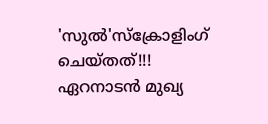'സുല്‍'സ്ക്രോളിംഗ് ചെയ്തത്!!!
ഏറനാടന്‍ മുഖ്യ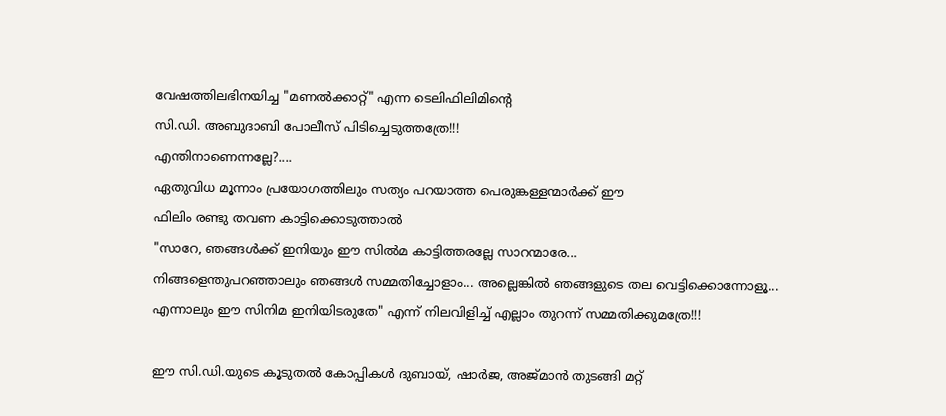വേഷത്തിലഭിനയിച്ച "മണല്‍ക്കാറ്റ്" എന്ന ടെലിഫിലിമിന്റെ
സി.ഡി. അബുദാബി പോലീസ് പിടിച്ചെടുത്തത്രേ!!!
എന്തിനാണെന്നല്ലേ?....
ഏതുവിധ മൂന്നാം പ്രയോഗത്തിലും സത്യം പറയാത്ത പെരുങ്കള്ളന്മാര്‍ക്ക് ഈ
ഫിലിം രണ്ടു തവണ കാട്ടിക്കൊടുത്താല്‍
"സാറേ, ഞങ്ങള്‍ക്ക് ഇനിയും ഈ സില്‍മ കാട്ടിത്തരല്ലേ സാറന്മാരേ...
നിങ്ങളെന്തുപറഞ്ഞാലും ഞങ്ങള്‍ സമ്മതിച്ചോളാം... അല്ലെങ്കില്‍ ഞങ്ങളുടെ തല വെട്ടിക്കൊന്നോളൂ...
എന്നാലും ഈ സിനിമ ഇനിയിടരുതേ" എന്ന് നിലവിളിച്ച് എല്ലാം തുറന്ന് സമ്മതിക്കുമത്രേ!!!

ഈ സി.ഡി.യുടെ കൂടുതല്‍ കോപ്പികള്‍ ദുബായ്, ഷാര്‍ജ, അജ്മാന്‍ തുടങ്ങി മറ്റ്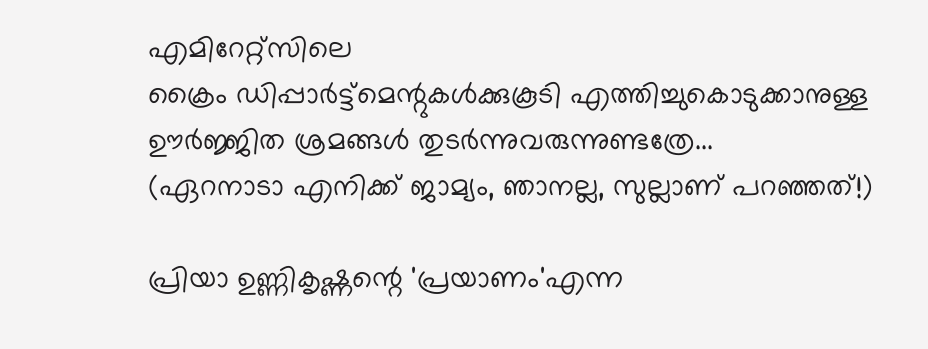എമിറേറ്റ്സിലെ
ക്രൈം ഡിപ്പാര്‍ട്ട്മെന്റുകള്‍ക്കുകൂടി എത്തിച്ചുകൊടുക്കാനുള്ള ഊര്‍ജ്ജിത ശ്രമങ്ങള്‍ തുടര്‍ന്നുവരുന്നുണ്ടത്രേ...
(ഏറനാടാ എനിക്ക് ജാമ്യം, ഞാനല്ല, സുല്ലാണ് പറഞ്ഞത്!)

പ്രിയാ ഉണ്ണികൃഷ്ണന്റെ 'പ്രയാണം'എന്ന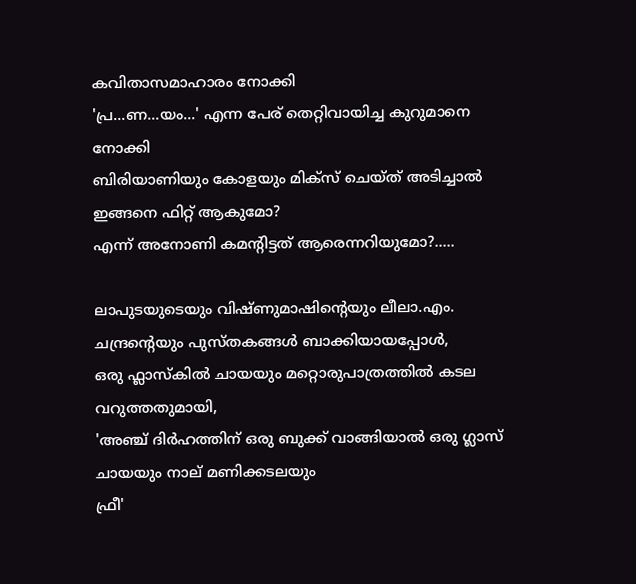കവിതാസമാഹാരം നോക്കി
'പ്ര...ണ...യം...' എന്ന പേര് തെറ്റിവായിച്ച കുറുമാനെ നോക്കി
ബിരിയാണിയും കോളയും മിക്സ് ചെയ്ത് അടിച്ചാല്‍ ഇങ്ങനെ ഫിറ്റ് ആകുമോ?
എന്ന് അനോണി കമന്റിട്ടത് ആരെന്നറിയുമോ?.....

ലാപുടയുടെയും വിഷ്ണുമാഷിന്റെയും ലീലാ.എം. ചന്ദ്രന്റെയും പുസ്തകങ്ങള്‍ ബാക്കിയായപ്പോള്‍,
ഒരു ഫ്ലാസ്കില്‍ ചായയും മറ്റൊരുപാത്രത്തില്‍ കടല വറുത്തതുമായി,
'അഞ്ച് ദിര്‍ഹത്തിന് ഒരു ബുക്ക് വാങ്ങിയാല്‍ ഒരു ഗ്ലാസ് ചായയും നാല് മണിക്കടലയും
ഫ്രീ'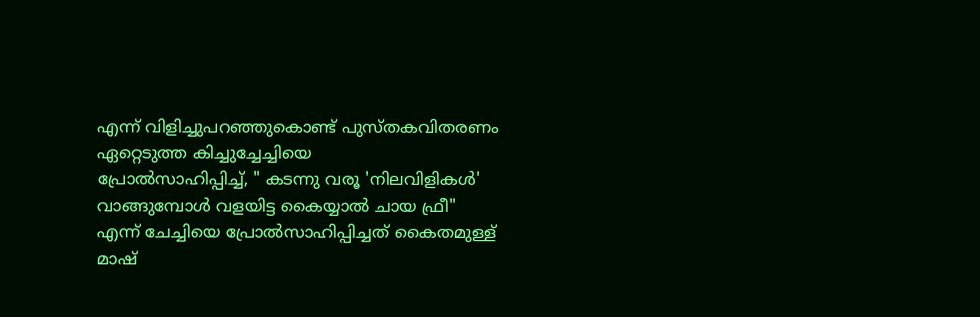എന്ന് വിളിച്ചുപറഞ്ഞുകൊണ്ട് പുസ്തകവിതരണം ഏറ്റെടുത്ത കിച്ചുച്ചേച്ചിയെ
പ്രോല്‍സാഹിപ്പിച്ച്, " കടന്നു വരൂ 'നിലവിളികള്‍' വാങ്ങുമ്പോള്‍ വളയിട്ട കൈയ്യാല്‍ ചായ ഫ്രീ"
എന്ന് ചേച്ചിയെ പ്രോല്‍സാഹിപ്പിച്ചത് കൈതമുള്ള് മാഷ്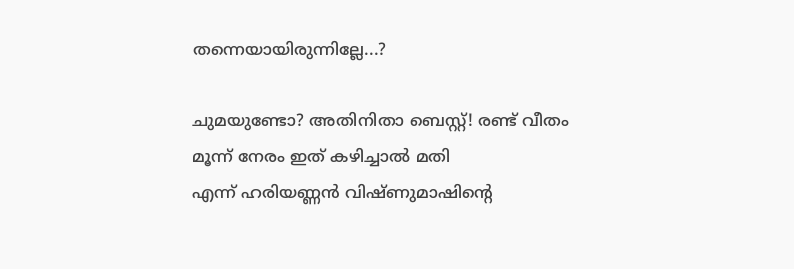തന്നെയായിരുന്നില്ലേ...?

ചുമയുണ്ടോ? അതിനിതാ ബെസ്റ്റ്! രണ്ട് വീതം മൂന്ന് നേരം ഇത് കഴിച്ചാല്‍ മതി
എന്ന് ഹരിയണ്ണന്‍ വിഷ്ണുമാഷിന്റെ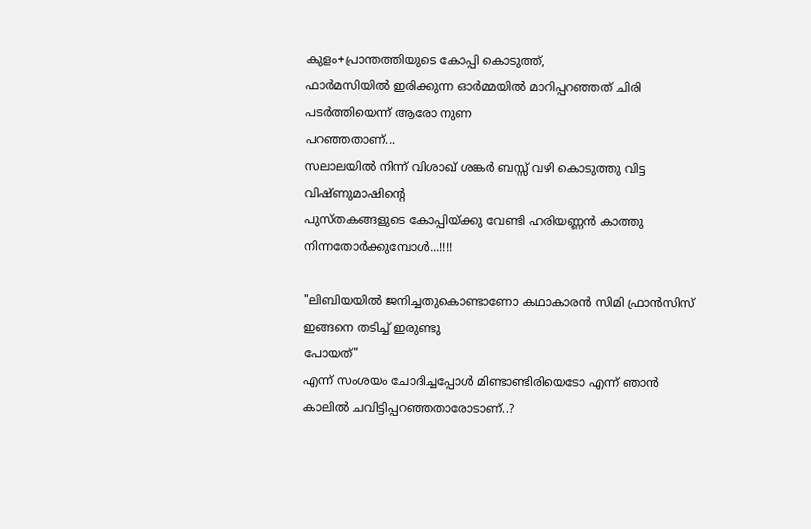കുളം+പ്രാന്തത്തിയുടെ കോപ്പി കൊടുത്ത്,
ഫാര്‍മസിയില്‍ ഇരിക്കുന്ന ഓര്‍മ്മയില്‍ മാറിപ്പറഞ്ഞത് ചിരി പടര്‍‌ത്തിയെന്ന് ആരോ നുണ
പറഞ്ഞതാണ്...
സലാലയില്‍ നിന്ന് വിശാഖ് ശങ്കര്‍ ബസ്സ് വഴി കൊടുത്തു വിട്ട വിഷ്ണുമാഷിന്റെ
പുസ്തകങ്ങളുടെ കോപ്പിയ്ക്കു വേണ്ടി ഹരിയണ്ണന്‍ കാത്തു നിന്നതോര്‍ക്കുമ്പോള്‍...!!!!

"ലിബിയയില്‍ ജനിച്ചതുകൊണ്ടാണോ കഥാകാരന്‍ സിമി ഫ്രാന്‍സിസ് ഇങ്ങനെ തടിച്ച് ഇരുണ്ടു
പോയത്"
എന്ന് സംശയം ചോദിച്ചപ്പോള്‍ മിണ്ടാണ്ടിരിയെടോ എന്ന് ഞാന്‍ കാലില്‍ ചവിട്ടിപ്പറഞ്ഞതാരോടാണ്..?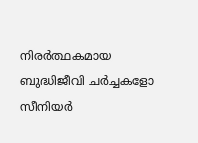നിരര്‍ത്ഥകമായ ബുദ്ധിജീവി ചര്‍ച്ചകളോ സീനിയര്‍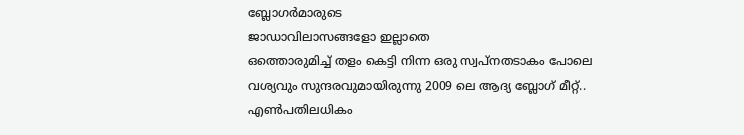ബ്ലോഗര്‍മാരുടെ
ജാഡാവിലാസങ്ങളോ ഇല്ലാതെ
ഒത്തൊരുമിച്ച് തളം കെട്ടി നിന്ന ഒരു സ്വപ്നതടാകം പോലെ
വശ്യവും സുന്ദരവുമായിരുന്നു 2009 ലെ ആദ്യ ബ്ലോഗ് മീറ്റ്..
എണ്‍പതിലധികം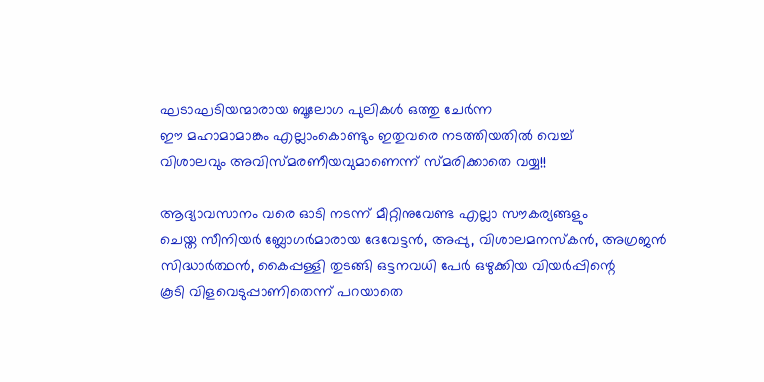ഘടാഘടിയന്മാരായ ബൂലോഗ പുലികള്‍ ഒത്തു ചേര്‍ന്ന
ഈ മഹാമാമാങ്കം എല്ലാംകൊണ്ടും ഇതുവരെ നടത്തിയതില്‍ വെച്ച്
വിശാലവും അവിസ്മരണീയവുമാണെന്ന് സ്മരിക്കാതെ വയ്യ!!

ആദ്യാവസാനം വരെ ഓടി നടന്ന് മീറ്റിനുവേണ്ട എല്ലാ സൗകര്യങ്ങളും
ചെയ്ത സീനിയര്‍ ബ്ലോഗര്‍മാരായ ദേവേട്ടന്‍, അപ്പു, വിശാലമനസ്കന്‍, അഗ്രജന്‍
സിദ്ധാര്‍ത്ഥന്‍, കൈപ്പള്ളി തുടങ്ങി ഒട്ടനവധി പേര്‍ ഒഴുക്കിയ വിയര്‍പ്പിന്റെ
കൂടി വിളവെടുപ്പാണിതെന്ന് പറയാതെ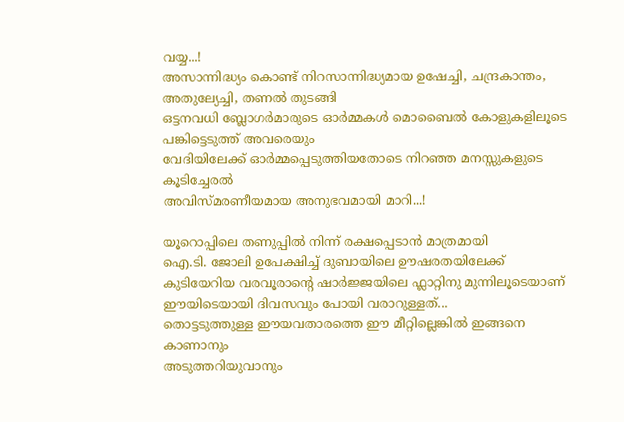വയ്യ...!
അസാന്നിദ്ധ്യം കൊണ്ട് നിറസാന്നിദ്ധ്യമായ ഉഷേച്ചി, ചന്ദ്രകാന്തം, അതുല്യേച്ചി, തണല്‍ തുടങ്ങി
ഒട്ടനവധി ബ്ലോഗര്‍മാരുടെ ഓര്‍മ്മകള്‍ മൊബൈല്‍ കോളുകളിലൂടെ പങ്കിട്ടെടുത്ത് അവരെയും
വേദിയിലേക്ക് ഓര്‍മ്മപ്പെടുത്തിയതോടെ നിറഞ്ഞ മനസ്സുകളുടെ കൂടിച്ചേരല്‍
അവിസ്മരണീയമായ അനുഭവമായി മാറി...!

യൂറൊപ്പിലെ തണുപ്പില്‍ നിന്ന് രക്ഷപ്പെടാന്‍ മാത്രമായി
ഐ.ടി. ജോലി ഉപേക്ഷിച്ച് ദുബായിലെ ഊഷരതയിലേക്ക്
കുടിയേറിയ വരവൂരാന്റെ ഷാര്‍ജ്ജയിലെ ഫ്ലാറ്റിനു മുന്നിലൂടെയാണ്
ഈയിടെയായി ദിവസവും പോയി വരാറുള്ളത്...
തൊട്ടടുത്തുള്ള ഈയവതാരത്തെ ഈ മീറ്റില്ലെങ്കില്‍ ഇങ്ങനെ കാണാനും
അടുത്തറിയുവാനും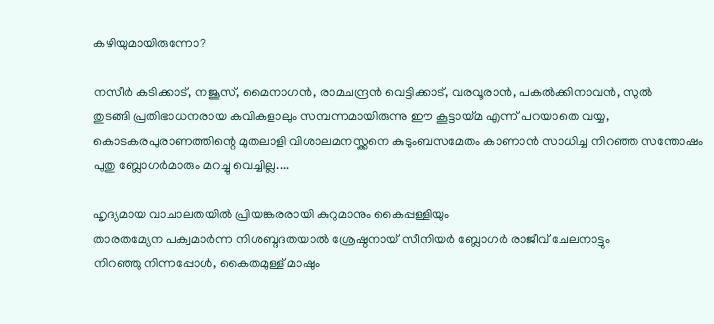കഴിയുമായിരുന്നോ?

നസീര്‍ കടിക്കാട്, നജൂസ്, മൈനാഗന്‍, രാമചന്ദ്രന്‍ വെട്ടിക്കാട്, വരവൂരാന്‍, പകല്‍ക്കിനാവന്‍, സുല്‍
തുടങ്ങി പ്രതിഭാധനരായ കവികളാലും സമ്പന്നമായിരുന്നു ഈ കൂട്ടായ്മ എന്ന് പറയാതെ വയ്യ,
കൊടകരപുരാണത്തിന്റെ മുതലാളി വിശാലമനസ്ക്കനെ കുടുംബസമേതം കാണാന്‍ സാധിച്ച നിറഞ്ഞ സന്തോഷം
പുതു ബ്ലോഗര്‍മാരും മറച്ചു വെച്ചില്ല....

ഹൃദ്യമായ വാചാലതയില്‍ പ്രിയങ്കരരായി കുറുമാനും കൈപ്പള്ളിയും
താരതമ്യേന പക്വമാര്‍ന്ന നിശബ്ദദതയാല്‍ ശ്രേഷ്ഠനായ് സീനിയര്‍ ബ്ലോഗര്‍ രാജീവ് ചേലനാട്ടും
നിറഞ്ഞു നിന്നപ്പോള്‍, കൈതമുള്ള് മാഷും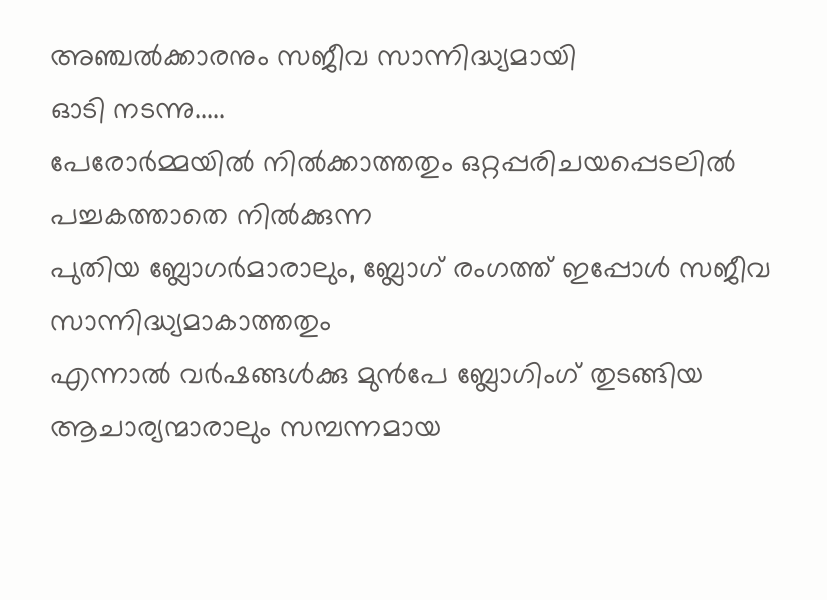അഞ്ചല്‍ക്കാരനും സജീവ സാന്നിദ്ധ്യമായി
ഓടി നടന്നു.....
പേരോര്‍മ്മയില്‍ നില്‍ക്കാത്തതും ഒറ്റപ്പരിചയപ്പെടലില്‍ പച്ചകത്താതെ നില്‍ക്കുന്ന
പുതിയ ബ്ലോഗര്‍മാരാലും, ബ്ലോഗ് രംഗത്ത് ഇപ്പോള്‍ സജീവ സാന്നിദ്ധ്യമാകാത്തതും
എന്നാല്‍ വര്‍ഷങ്ങള്‍ക്കു മുന്‍പേ ബ്ലോഗിംഗ് തുടങ്ങിയ ആചാര്യന്മാരാലും സമ്പന്നമായ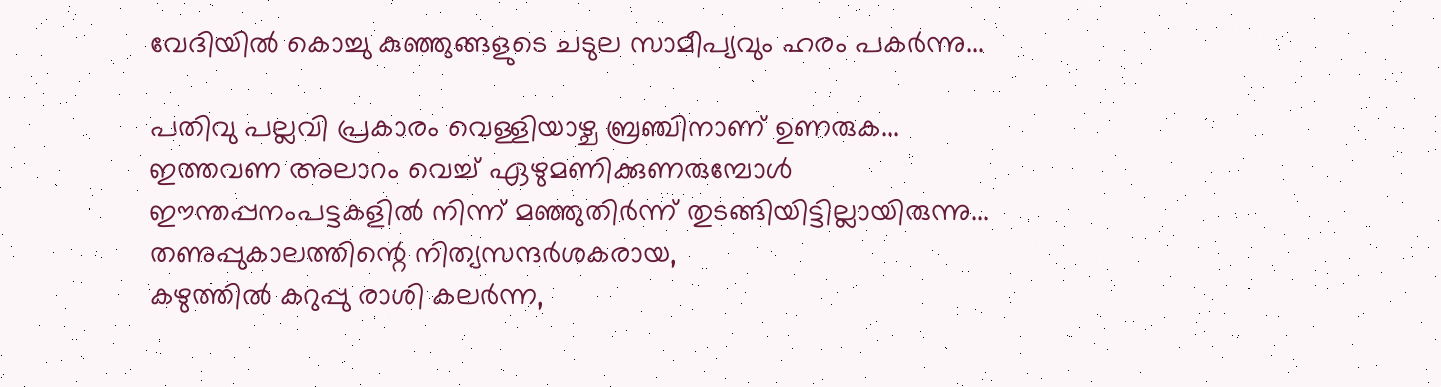വേദിയില്‍ കൊച്ചു കുഞ്ഞുങ്ങളുടെ ചടുല സാമീപ്യവും ഹരം പകര്‍ന്നു...

പതിവു പല്ലവി പ്രകാരം വെള്ളിയാഴ്ച ബ്രഞ്ചിനാണ് ഉണരുക...
ഇത്തവണ അലാറം വെച്ച് ഏഴുമണിക്കുണരുമ്പോള്‍
ഈന്തപ്പനംപട്ടകളില്‍ നിന്ന് മഞ്ഞുതിര്‍ന്ന് തുടങ്ങിയിട്ടില്ലായിരുന്നു...
തണുപ്പുകാലത്തിന്റെ നിത്യസന്ദര്‍ശകരായ,
കഴുത്തില്‍ കറുപ്പു രാശി കലര്‍ന്ന,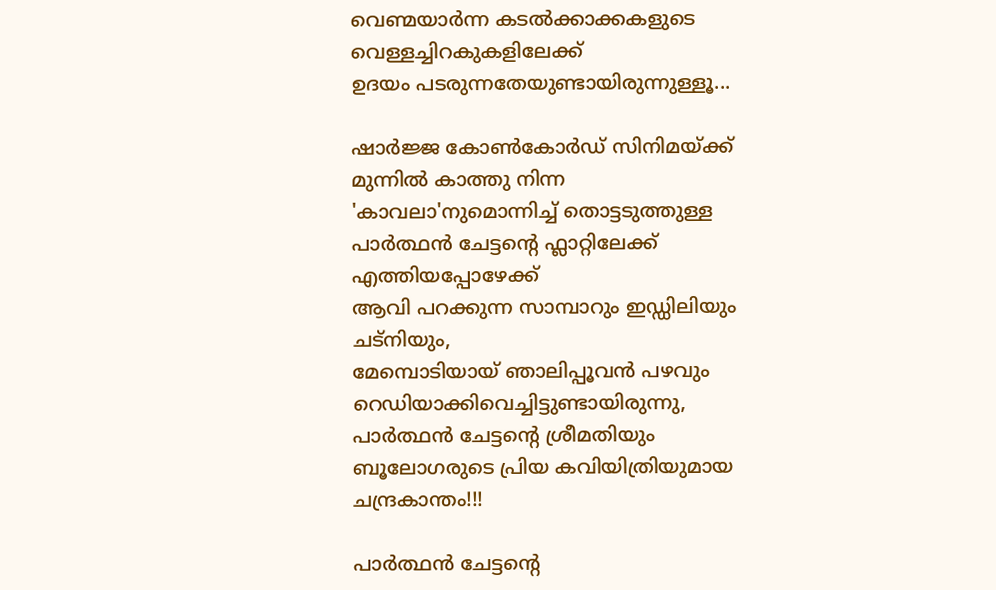വെണ്മയാര്‍ന്ന കടല്‍ക്കാക്കകളുടെ വെള്ളച്ചിറകുകളിലേക്ക്
ഉദയം പടരുന്നതേയുണ്ടായിരുന്നുള്ളൂ...

ഷാര്‍ജ്ജ കോണ്‍കോര്‍ഡ് സിനിമയ്ക്ക് മുന്നില്‍ കാത്തു നിന്ന
'കാവലാ'നുമൊന്നിച്ച് തൊട്ടടുത്തുള്ള
പാര്‍ത്ഥന്‍ ചേട്ടന്റെ ഫ്ലാറ്റിലേക്ക് എത്തിയപ്പോഴേക്ക്
ആവി പറക്കുന്ന സാമ്പാറും ഇഡ്ഡിലിയും ചട്നിയും,
മേമ്പൊടിയായ് ഞാലിപ്പൂവന്‍ പഴവും റെഡിയാക്കിവെച്ചിട്ടുണ്ടായിരുന്നു,
പാര്‍ത്ഥന്‍ ചേട്ടന്റെ ശ്രീമതിയും ബൂലോഗരുടെ പ്രിയ കവിയിത്രിയുമായ ചന്ദ്രകാന്തം!!!

പാര്‍ത്ഥന്‍ ചേട്ടന്റെ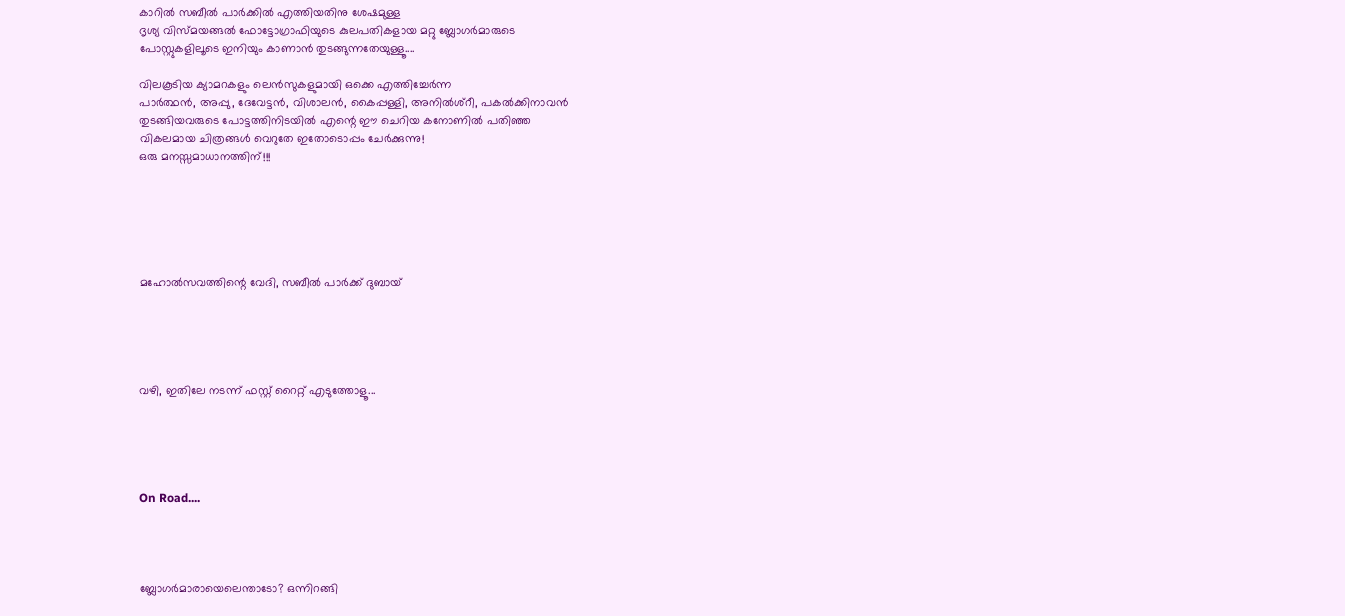കാറില്‍ സബീല്‍ പാര്‍ക്കില്‍ എത്തിയതിനു ശേഷമുള്ള
ദൃശ്യ വിസ്മയങ്ങല്‍ ഫോട്ടോഗ്രാഫിയുടെ കുലപതികളായ മറ്റു ബ്ലോഗര്‍മാരുടെ
പോസ്റ്റുകളിലൂടെ ഇനിയും കാണാന്‍ തുടങ്ങുന്നതേയുള്ളൂ....

വിലകൂടിയ ക്യാമറകളും ലെന്‍സുകളുമായി ഒക്കെ എത്തിച്ചേര്‍ന്ന
പാര്‍ത്ഥന്‍, അപ്പു, ദേവേട്ടന്‍, വിശാലന്‍, കൈപ്പള്ളി, അനില്‍ശ്റീ, പകല്‍ക്കിനാവന്‍
തുടങ്ങിയവരുടെ പോട്ടത്തിനിടയില്‍ എന്റെ ഈ ചെറിയ കനോണില്‍ പതിഞ്ഞ
വികലമായ ചിത്രങ്ങള്‍ വെറുതേ ഇതോടൊപ്പം ചേര്‍ക്കുന്നു!
ഒരു മനസ്സമാധാനത്തിന്!!!






മഹോല്‍സവത്തിന്റെ വേദി, സബീല്‍ പാര്‍ക്ക് ദുബായ്





വഴി, ഇതിലേ നടന്ന് ഫസ്റ്റ് റൈറ്റ് എടുത്തോളൂ...





On Road....




ബ്ലോഗര്‍മാരായെലെന്താടോ? ഒന്നിറങ്ങി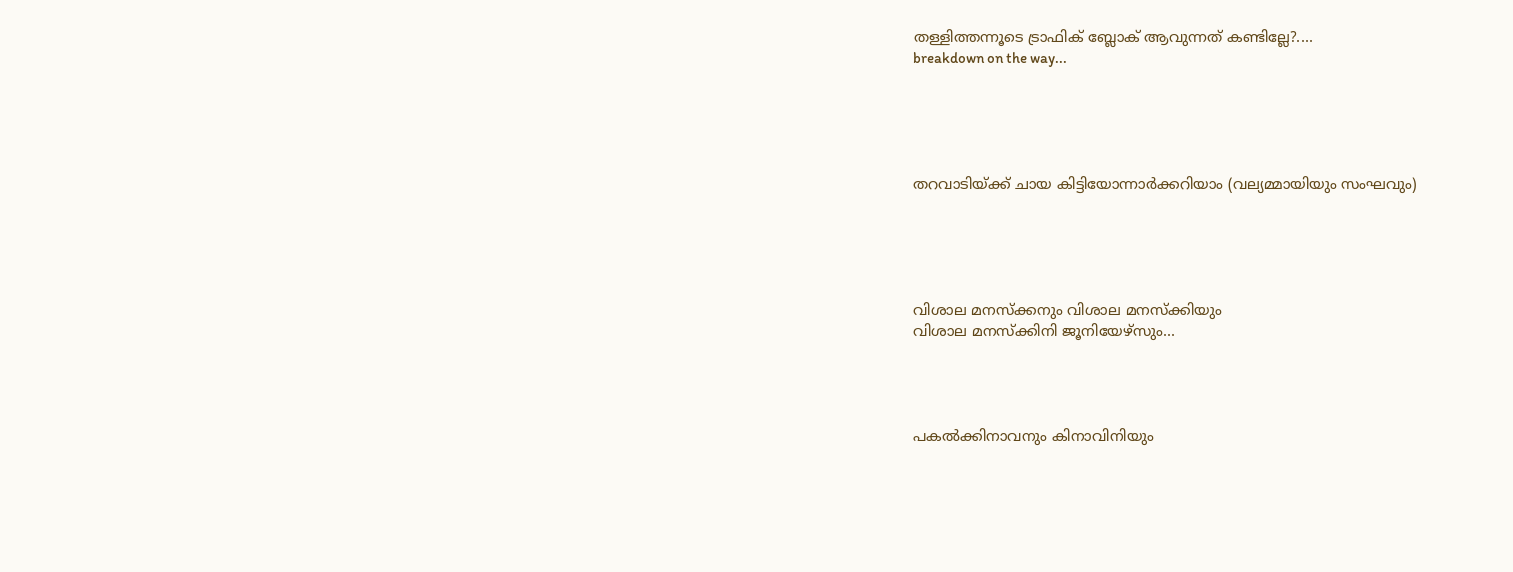തള്ളിത്തന്നൂടെ ട്രാഫിക് ബ്ലോക് ആവുന്നത് കണ്ടില്ലേ?....
breakdown on the way...





തറവാടിയ്ക്ക് ചായ കിട്ടിയോന്നാര്‍‌ക്കറിയാം (വല്യമ്മായിയും സംഘവും)





വിശാല മനസ്ക്കനും വിശാല മനസ്ക്കിയും
വിശാല മനസ്ക്കിനി ജൂനിയേഴ്സും...




പകല്‍ക്കിനാവനും കിനാവിനിയും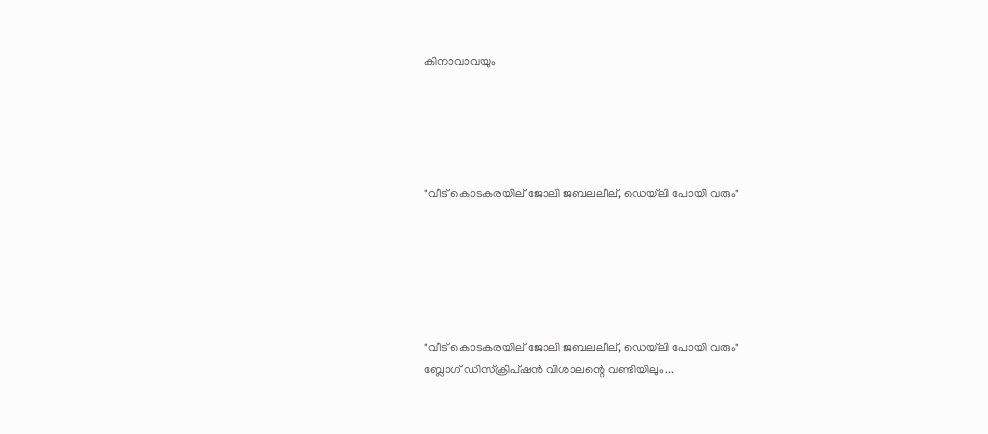കിനാവാവയും





"വീട് കൊടകരയില് ജോലി ജബലലീല്, ഡെയ്‌ലി പോയി വരും"






"വീട് കൊടകരയില് ജോലി ജബലലീല്, ഡെയ്‌ലി പോയി വരും"
ബ്ലോഗ് ഡിസ്ക്രിപ്ഷന്‍ വിശാലന്റെ വണ്ടിയിലും...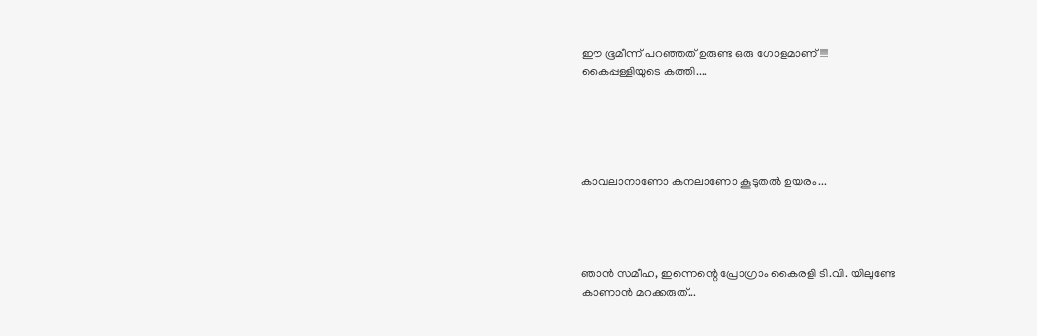ഈ ഭൂമീന്ന് പറഞ്ഞത് ഉരുണ്ട ഒരു ഗോളമാണ്!!!!
കൈപ്പള്ളിയുടെ കത്തി....





കാവലാനാണോ കനലാണോ കൂടുതല്‍ ഉയരം...




ഞാന്‍ സമീഹ, ഇന്നെന്റെ പ്രോഗ്രാം കൈരളി ടി.വി. യിലുണ്ടേ
കാണാന്‍ മറക്കരുത്...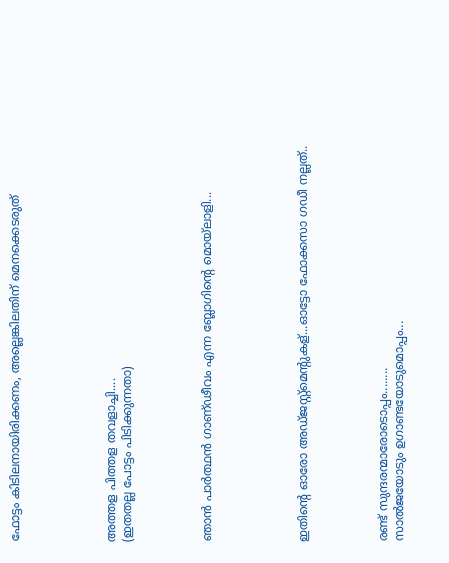ഫോട്ടം കിടിലനായിരിക്കണം, അല്ലെങ്കിലതിന് മെനക്കെടരുത്





അത്തള പിത്തള തവളാച്ചി....
(ഇതതല്ല പോട്ടം പിടിക്കുന്നതാ)




ഞാന്‍ പാര്‍ത്ഥന്‍ ഗാണ്ഢീവം എന്ന ബ്ലോഗിന്റെ മൊയ്ലാളി...





ഇതിന്റെ ഓരോ അഡ്ജസ്റ്റ്മെന്റുകള്...ഓട്ടോ ഫോക്കസാ ഗഡീ നല്ലത്..




രണ്ട് സുന്ദരന്മാരോടൊപ്പം........
സാല്‍ജയോടും ഉഗാണ്ടയോടുമൊപ്പം...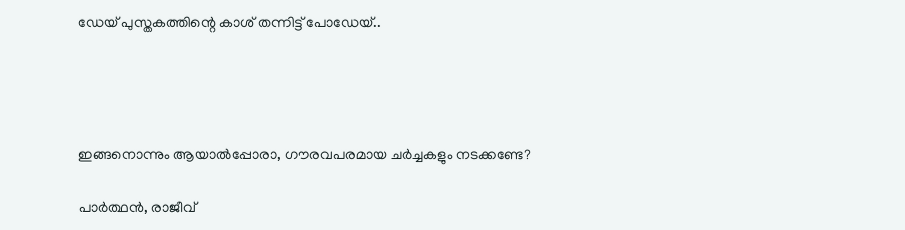ഡേയ് പുസ്തകത്തിന്റെ കാശ് തന്നിട്ട് പോഡേയ്..




ഇങ്ങനൊന്നും ആയാല്‍പ്പോരാ, ഗൗരവപരമായ ചര്‍ച്ചകളും നടക്കണ്ടേ?

പാര്‍ത്ഥന്‍, രാജീവ്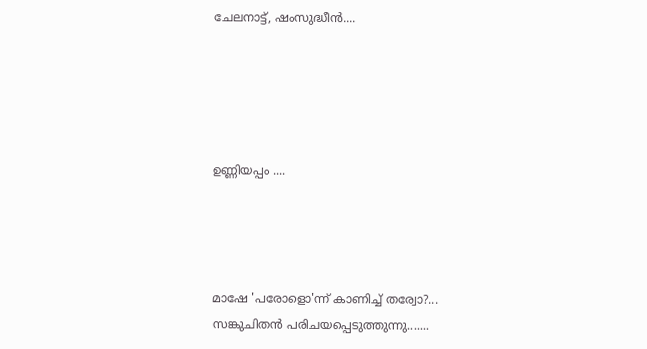ചേലനാട്ട്, ഷംസുദ്ധീന്‍....





ഉണ്ണിയപ്പം ....




മാഷേ 'പരോളൊ'ന്ന് കാണിച്ച് തര്വോ?...
സങ്കുചിതന്‍ പരിചയപ്പെടുത്തുന്നു.......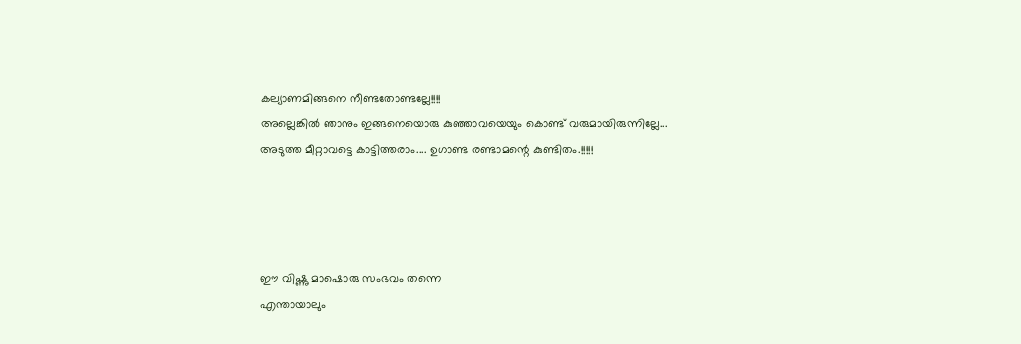കല്യാണമിങ്ങനെ നീണ്ടതോണ്ടല്ലേ!!!!
അല്ലെങ്കില്‍ ഞാനും ഇങ്ങനെയൊരു കുഞ്ഞാവയെയും കൊണ്ട് വരുമായിരുന്നില്ലേ...
അടുത്ത മീറ്റാവട്ടെ കാട്ടിത്തരാം.... ഉഗാണ്ട രണ്ടാമന്റെ കുണ്ടിതം.!!!!!




ഈ വിഷ്ണു മാഷൊരു സംഭവം തന്നെ
എന്തായാലും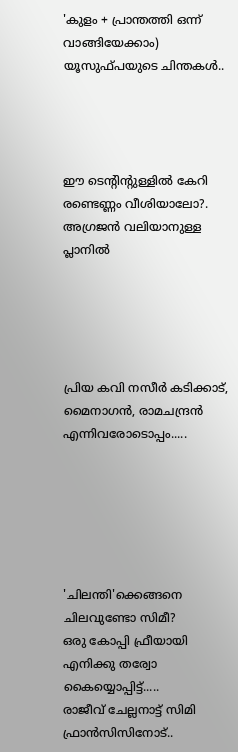'കുളം + പ്രാന്തത്തി ഒന്ന് വാങ്ങിയേക്കാം)
യൂസുഫ്പയുടെ ചിന്തകള്‍..




ഈ ടെന്റിന്റുള്ളില്‍ കേറി രണ്ടെണ്ണം വീശിയാലോ?.
അഗ്രജന്‍ വലിയാനുള്ള പ്ലാനില്‍





പ്രിയ കവി നസീര്‍ കടിക്കാട്, മൈനാഗന്‍, രാമചന്ദ്രന്‍ എന്നിവരോടൊപ്പം.....






'ചിലന്തി'ക്കെങ്ങനെ ചിലവുണ്ടോ സിമീ?
ഒരു കോപ്പി ഫ്രീയായി എനിക്കു തര്വോ കൈയ്യൊപ്പിട്ട്.....
രാജീവ് ചേല്ലനാട്ട് സിമി ഫ്രാന്‍സിസിനോട്..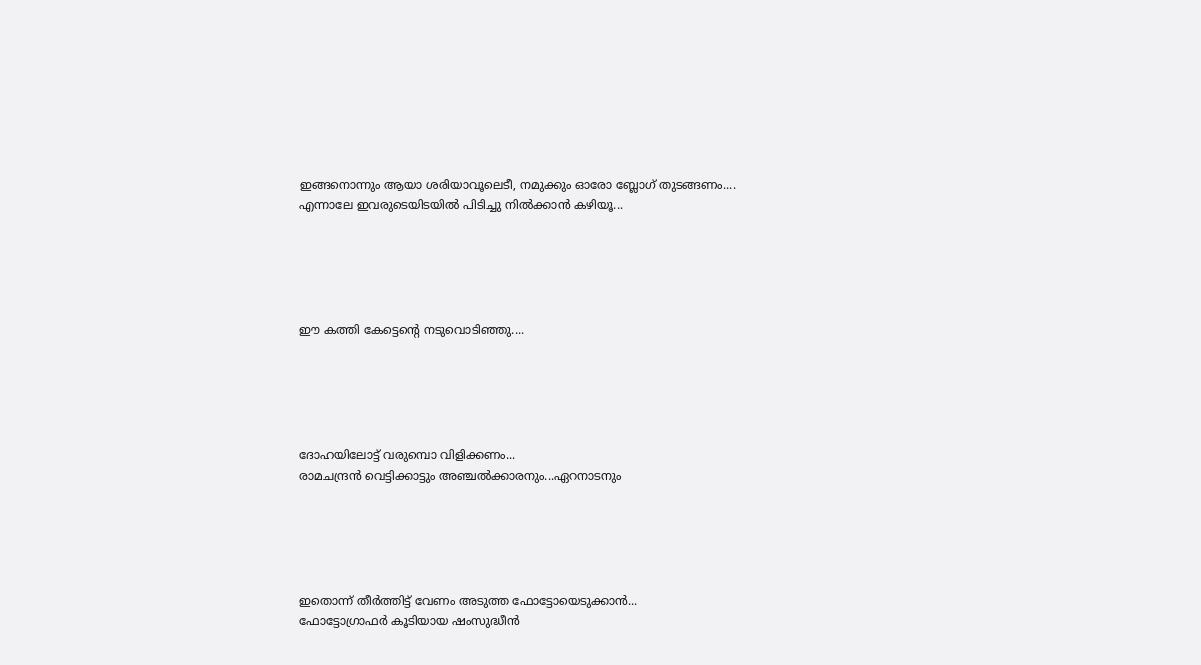ഇങ്ങനൊന്നും ആയാ ശരിയാവൂലെടീ, നമുക്കും ഓരോ ബ്ലോഗ് തുടങ്ങണം....
എന്നാലേ ഇവരുടെയിടയില്‍ പിടിച്ചു നില്‍ക്കാന്‍ കഴിയൂ...





ഈ കത്തി കേട്ടെന്റെ നടുവൊടിഞ്ഞു....





ദോഹയിലോട്ട് വരുമ്പൊ വിളിക്കണം...
രാമചന്ദ്രന്‍ വെട്ടിക്കാട്ടും അഞ്ചല്‍ക്കാരനും...ഏറനാടനും





ഇതൊന്ന് തീര്‍ത്തിട്ട് വേണം അടുത്ത ഫോട്ടോയെടുക്കാന്‍...
ഫോട്ടോഗ്രാഫര്‍ കൂടിയായ ഷംസുദ്ധീന്‍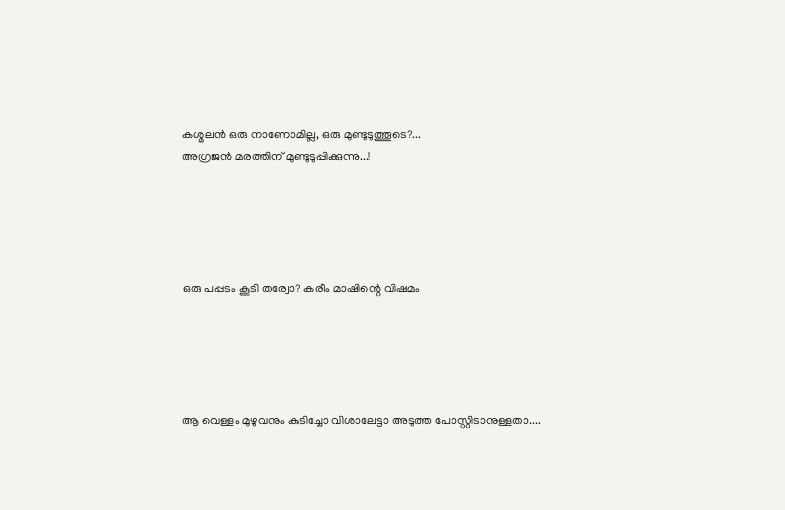കശ്മലന്‍ ഒരു നാണോമില്ല, ഒരു മുണ്ടുടുത്തൂടെ?...
അഗ്രജന്‍ മരത്തിന് മുണ്ടുടുപ്പിക്കുന്നു...!





ഒരു പപ്പടം കൂടി തര്വോ? കരീം മാഷിന്റെ വിഷമം





ആ വെള്ളം മുഴുവനും കുടിച്ചോ വിശാലേട്ടാ അടുത്ത പോസ്റ്റിടാനുള്ളതാ....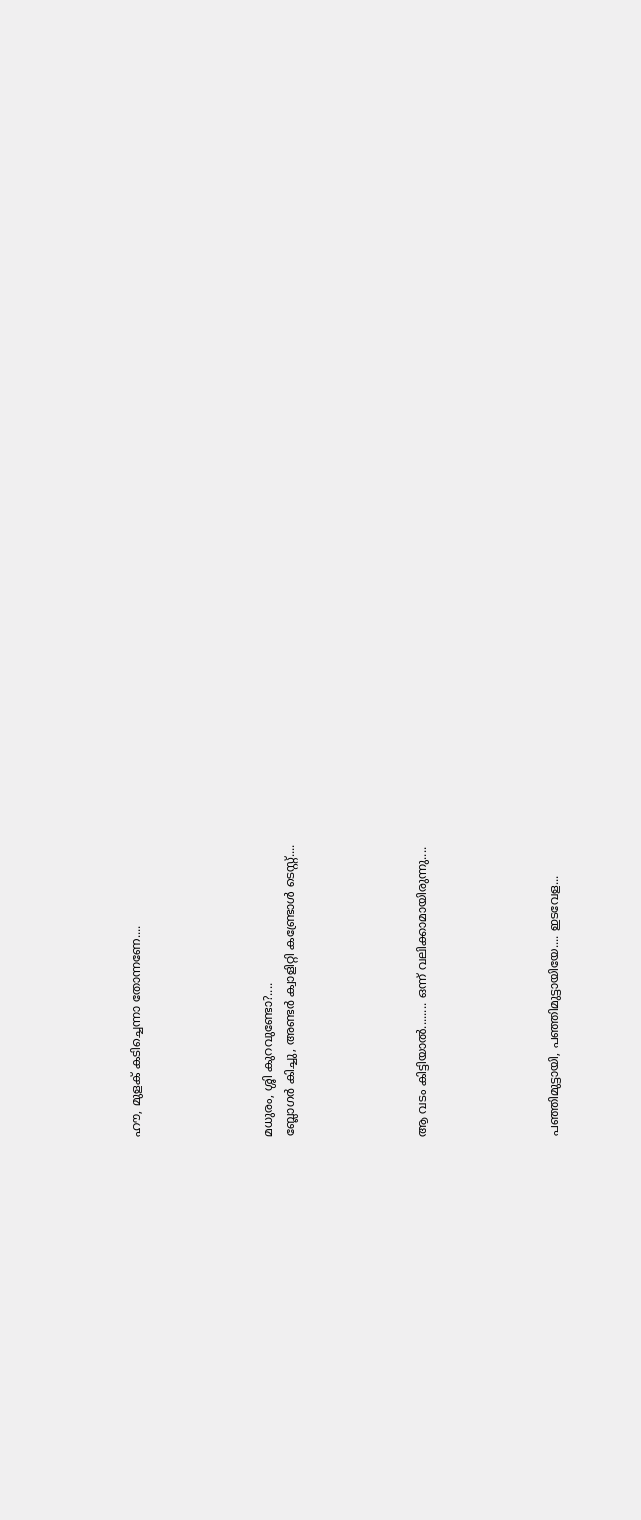ഹൗ, മുളക് കടിച്ചെന്നാ തോന്നണേ....





മധുരം, ശ്ശി കുറവുണ്ടോ?....
ബ്ലോഗര്‍ കിച്ചു, അണ്ടര്‍ ക്വാളിറ്റി കണ്ട്രോള്‍ ടെസ്റ്റ്....





ആ വടം കിട്ടിയാല്‍........ ഒന്ന് വലിക്കാമായിരുന്നു....





പഞ്ഞിമുട്ടായി, പഞ്ഞിമുട്ടായിയേ.... ഇടവേള...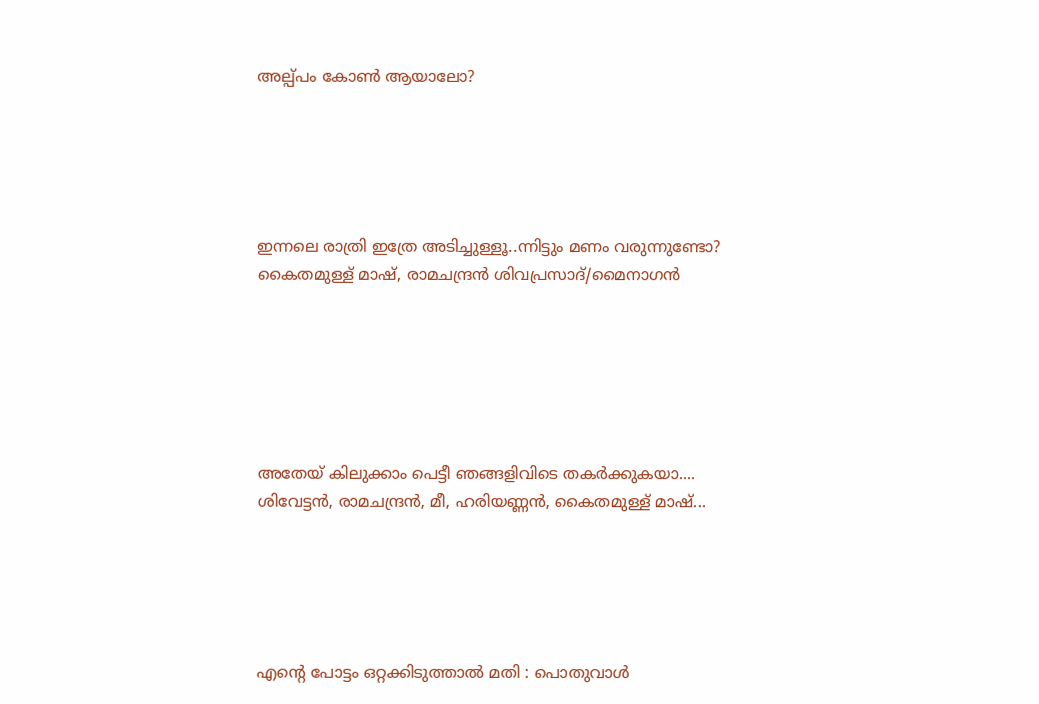അല്പ്പം കോണ്‍ ആയാലോ?





ഇന്നലെ രാത്രി ഇത്രേ അടിച്ചുള്ളൂ..ന്നിട്ടും മണം വരുന്നുണ്ടോ?
കൈതമുള്ള് മാഷ്, രാമചന്ദ്രന്‍ ശിവപ്രസാദ്/മൈനാഗന്‍






അതേയ് കിലുക്കാം പെട്ടീ ഞങ്ങളിവിടെ തകര്‍ക്കുകയാ....
ശിവേട്ടന്‍, രാമചന്ദ്രന്‍, മീ, ഹരിയണ്ണന്‍, കൈതമുള്ള് മാഷ്...





എന്റെ പോട്ടം ഒറ്റക്കിടുത്താല്‍ മതി : പൊതുവാള്‍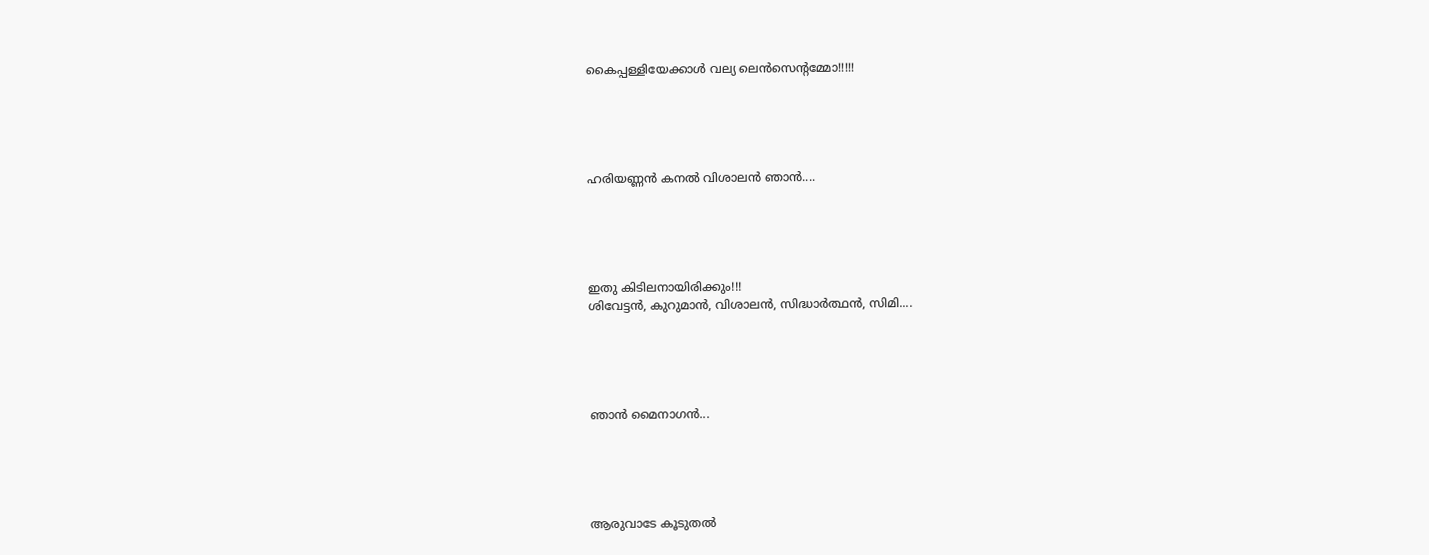കൈപ്പള്ളിയേക്കാള്‍ വല്യ ലെന്‍സെന്റമ്മോ!!!!!





ഹരിയണ്ണന്‍ കനല്‍ വിശാലന്‍ ഞാന്‍....





ഇതു കിടിലനായിരിക്കും!!!
ശിവേട്ടന്‍, കുറുമാന്‍, വിശാലന്‍, സിദ്ധാര്‍ത്ഥന്‍, സിമി....





ഞാന്‍ മൈനാഗന്‍...





ആരുവാടേ കൂടുതല്‍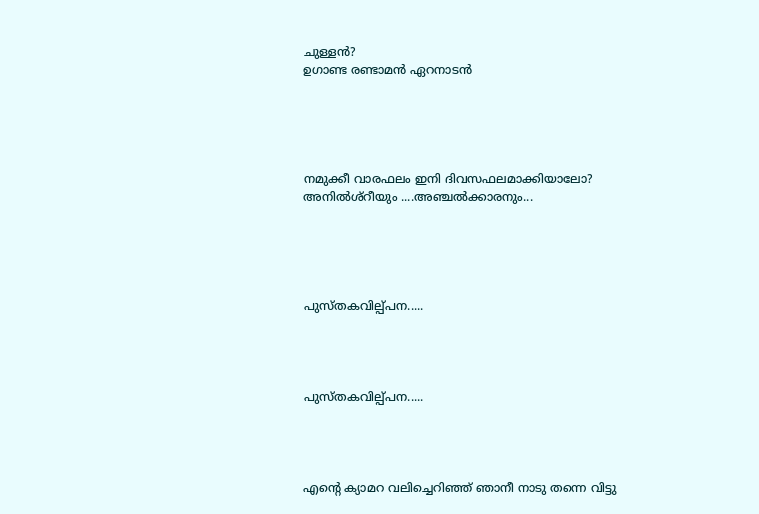ചുള്ളന്‍?
ഉഗാണ്ട രണ്ടാമന്‍ ഏറനാടന്‍





നമുക്കീ വാരഫലം ഇനി ദിവസഫലമാക്കിയാലോ?
അനില്‍ശ്റീയും ....അഞ്ചല്‍ക്കാരനും...





പുസ്തകവില്പ്പന.....




പുസ്തകവില്പ്പന.....




എന്റെ ക്യാമറ വലിച്ചെറിഞ്ഞ് ഞാനീ നാടു തന്നെ വിട്ടു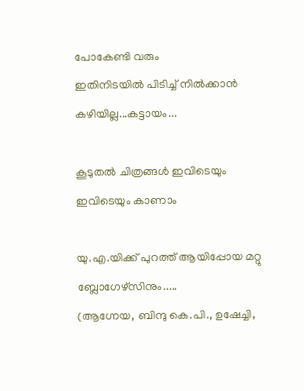പോകേണ്ടി വരും
ഇതിനിടയില്‍ പിടിച്ച് നില്‍ക്കാന്‍ കഴിയില്ല...കട്ടായം...

കൂടുതല്‍ ചിത്രങ്ങള്‍ ഇവിടെയും
ഇവിടെയും കാണാം

യു.എ.യിക്ക് പുറത്ത് ആയിപ്പോയ മറ്റു ബ്ലോഗേഴ്സിനും.....
(ആഗ്നേയ, ബിന്ദു കെ.പി., ഉഷേച്ചി,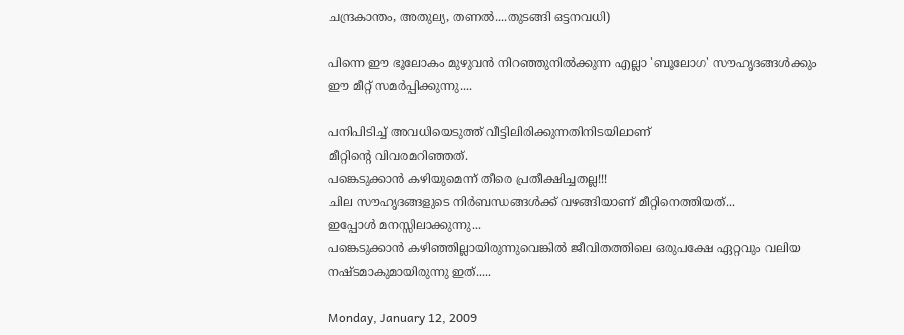ചന്ദ്രകാന്തം, അതുല്യ, തണല്‍....തുടങ്ങി ഒട്ടനവധി)

പിന്നെ ഈ ഭൂലോകം മുഴുവന്‍ നിറഞ്ഞുനില്‍ക്കുന്ന എല്ലാ 'ബൂലോഗ' സൗഹൃദങ്ങള്‍ക്കും
ഈ മീറ്റ് സമര്‍പ്പിക്കുന്നു....

പനിപിടിച്ച് അവധിയെടുത്ത് വീട്ടിലിരിക്കുന്നതിനിടയിലാണ്
മീറ്റിന്റെ വിവരമറിഞ്ഞത്.
പങ്കെടുക്കാന്‍ കഴിയുമെന്ന് തീരെ പ്രതീക്ഷിച്ചതല്ല!!!
ചില സൗഹൃദങ്ങളുടെ നിര്‍ബന്ധങ്ങള്‍ക്ക് വഴങ്ങിയാണ് മീറ്റിനെത്തിയത്...
ഇപ്പോള്‍ മനസ്സിലാക്കുന്നു...
പങ്കെടുക്കാന്‍ കഴിഞ്ഞില്ലായിരുന്നുവെങ്കില്‍ ജീവിതത്തിലെ ഒരുപക്ഷേ ഏറ്റവും വലിയ
നഷ്ടമാകുമായിരുന്നു ഇത്.....

Monday, January 12, 2009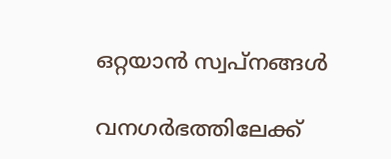ഒറ്റയാന്‍ സ്വപ്നങ്ങള്‍

വനഗര്‍ഭത്തിലേക്ക്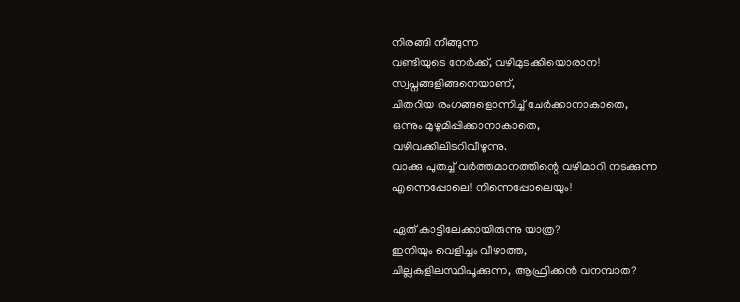നിരങ്ങി നീങ്ങുന്ന
വണ്ടിയുടെ നേര്‍ക്ക്, വഴിമുടക്കിയൊരാന!
സ്വപ്നങ്ങളിങ്ങനെയാണ്,
ചിതറിയ രംഗങ്ങളൊന്നിച്ച് ചേര്‍ക്കാനാകാതെ,
ഒന്നും മുഴുമിപ്പിക്കാനാകാതെ,
വഴിവക്കിലിടറിവീഴുന്നു.
വാക്കു പുതച്ച് വര്‍‌ത്തമാനത്തിന്റെ വഴിമാറി നടക്കുന്ന
എന്നെപ്പോലെ! നിന്നെപ്പോലെയും!

ഏത് കാട്ടിലേക്കായിരുന്നു യാത്ര?
ഇനിയും വെളിച്ചം വീഴാത്ത,
ചില്ലകളിലസ്ഥിപൂക്കുന്ന, ആഫ്രിക്കന്‍ വനമ്പാത?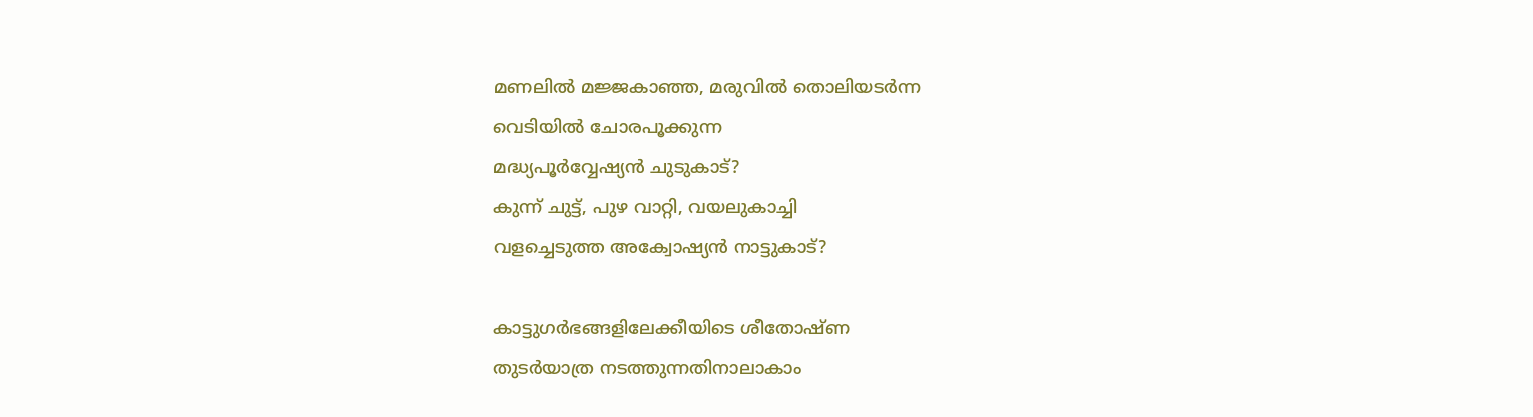മണലില്‍ മജ്ജകാഞ്ഞ, മരുവില്‍ തൊലിയടര്‍ന്ന
വെടിയില്‍ ചോരപൂക്കുന്ന
മദ്ധ്യപൂര്‍‌വ്വേഷ്യന്‍ ചുടുകാട്?
കുന്ന് ചുട്ട്, പുഴ വാറ്റി, വയലുകാച്ചി
വളച്ചെടുത്ത അക്വോഷ്യന്‍ നാട്ടുകാട്?

കാട്ടുഗര്‍ഭങ്ങളിലേക്കീയിടെ ശീതോഷ്ണ
തുടര്‍‌യാത്ര നടത്തുന്നതിനാലാകാം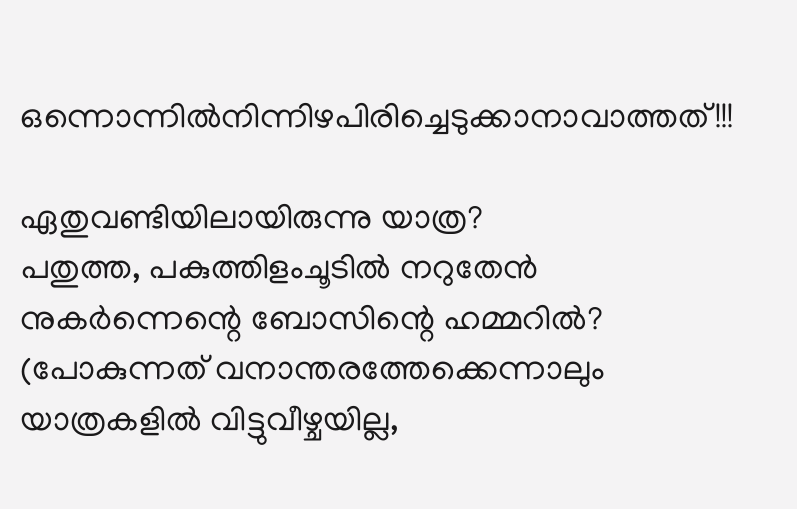ഒന്നൊന്നില്‍നിന്നിഴപിരിച്ചെടുക്കാനാവാത്തത്!!!

ഏതുവണ്ടിയിലായിരുന്നു യാത്ര?
പതുത്ത, പകുത്തിളംചൂടില്‍ നറുതേന്‍
നുകര്‍ന്നെന്റെ ബോസിന്റെ ഹമ്മറില്‍?
(പോകുന്നത് വനാന്തരത്തേക്കെന്നാലും
യാത്രകളില്‍ വിട്ടുവീഴ്ചയില്ല,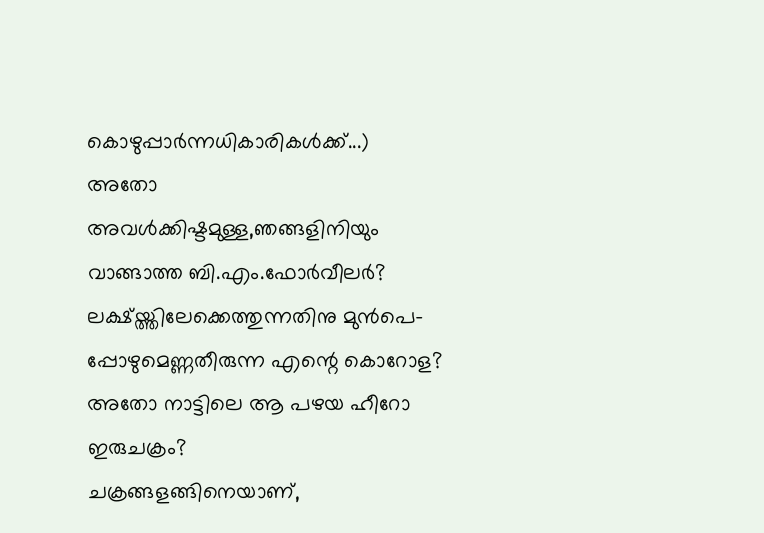കൊഴുപ്പാര്‍ന്നധികാരികള്‍ക്ക്...)
അതോ അവള്‍ക്കിഷ്ടമുള്ള,ഞങ്ങളിനിയും
വാങ്ങാത്ത ബി.എം.ഫോര്‍‌വീലര്‍?
ലക്ഷ്യ്ത്തിലേക്കെത്തുന്നതിനു മുന്‍പെ-
പ്പോഴുമെണ്ണതീരുന്ന എന്റെ കൊറോള?
അതോ നാട്ടിലെ ആ പഴയ ഹീറോ ഇരുചക്രം?
ചക്രങ്ങളങ്ങിനെയാണ്,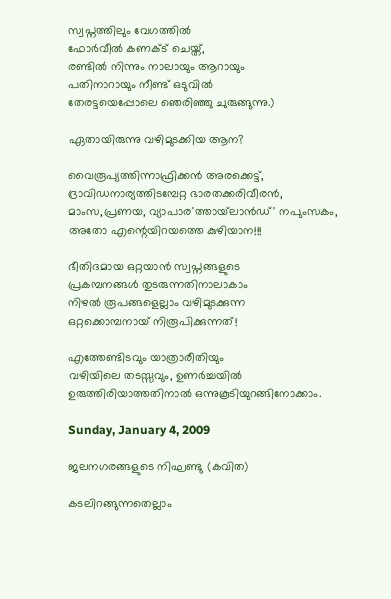സ്വപ്നത്തിലും വേഗത്തില്‍
ഫോര്‍‌വീല്‍ കണക്ട് ചെയ്ത്,
രണ്ടില്‍ നിന്നും നാലായും ആറായും
പതിനാറായും നീണ്ട് ഒടുവില്‍
തേരട്ടയെപ്പോലെ ഞെരിഞ്ഞു ചുരുങ്ങുന്നു.)

ഏതായിരുന്നു വഴിമുടക്കിയ ആന?

വൈരൂപ്യത്തിന്നാഫ്രിക്കന്‍ അരക്കെട്ട്,
ദ്രാവിഡനാര്യത്തിടമ്പേറ്റ ഭാരതക്കരിവീരന്‍,
മാംസ,പ്രണയ, വ്യാപാര'ത്തായ്‌ലാന്‍ഡ്' നപുംസകം,
അതോ എന്റെയിറയത്തെ കുഴിയാന!!!

ഭീതിദമായ ഒറ്റയാന്‍ സ്വപ്നങ്ങളുടെ
പ്രകമ്പനങ്ങള്‍ തുടരുന്നതിനാലാകാം
നിഴല്‍ രൂപങ്ങളെല്ലാം വഴിമുടക്കുന്ന
ഒറ്റക്കൊമ്പനായ് നിരൂപിക്കുന്നത്!

എത്തേണ്ടിടവും യാത്രാരീതിയും
വഴിയിലെ തടസ്സവും, ഉണര്‍ച്ചയില്‍
ഉരുത്തിരിയാത്തതിനാല്‍ ഒന്നുകൂടിയുറങ്ങിനോക്കാം.

Sunday, January 4, 2009

ജലനഗരങ്ങളുടെ നിഘണ്ടു (കവിത)

കടലിറങ്ങുന്നതെല്ലാം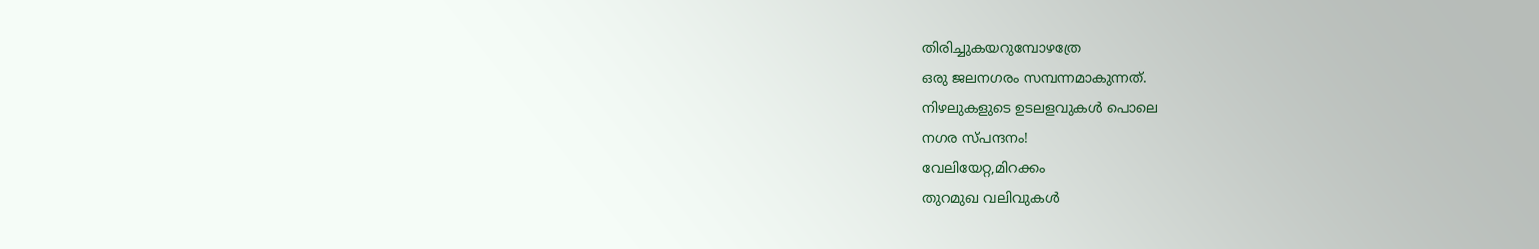തിരിച്ചുകയറുമ്പോഴത്രേ
ഒരു ജലനഗരം സമ്പന്നമാകുന്നത്.
നിഴലുകളുടെ ഉടലളവുകള്‍ പൊലെ
നഗര സ്പന്ദനം!
വേലിയേറ്റ,മിറക്കം
തുറമുഖ വലിവുകള്‍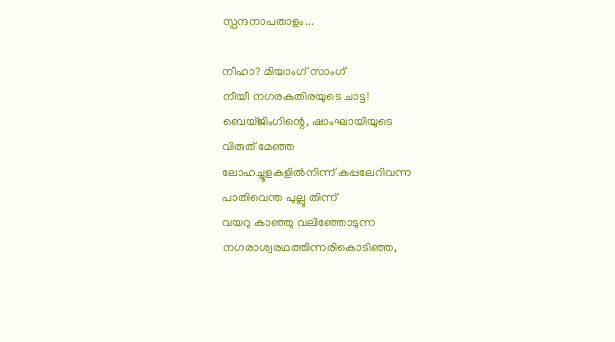സ്പന്ദനാപതാളം...

നീഹാ? മിയാംഗ്‌ സാം‌ഗ്
നീയീ നഗരകുതിരയുടെ ചാട്ട!
ബെയ്ജിംഗിന്റെ, ഷാംഘായിയുടെ
വിരുത് മേഞ്ഞ
ലോഹച്ചൂളകളില്‍നിന്ന് കപ്പലേറിവന്ന
പാതിവെന്ത പുല്ലു തിന്ന്
വയറു കാഞ്ഞു വലിഞ്ഞോടുന്ന
നഗരാശ്വരഥത്തിന്നരികൊടിഞ്ഞ,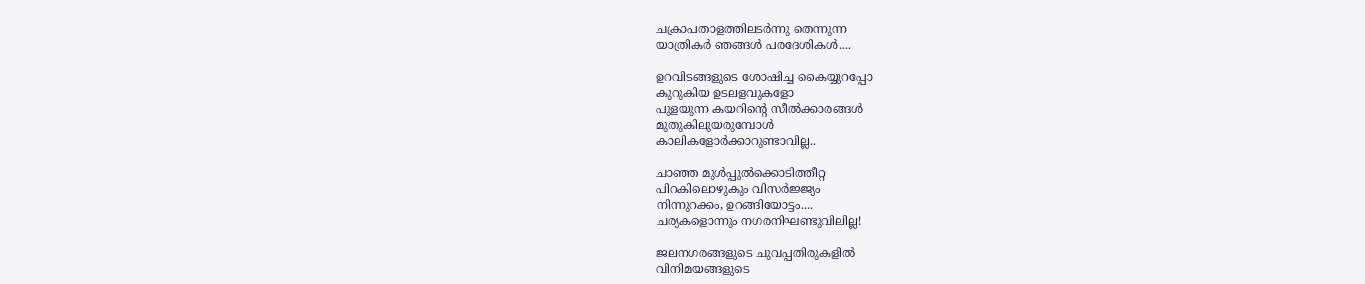ചക്രാപതാളത്തിലടര്‍‌ന്നു തെന്നുന്ന
യാത്രികര്‍ ഞങ്ങള്‍ പരദേശികള്‍....

ഉറവിടങ്ങളുടെ ശോഷിച്ച കൈയ്യുറപ്പോ
കുറുകിയ ഉടലളവുകളോ
പുളയുന്ന കയറിന്റെ സീല്‍ക്കാരങ്ങള്‍
മുതുകിലുയരുമ്പോള്‍
കാലികളോര്‍‌ക്കാറുണ്ടാവില്ല..

ചാഞ്ഞ മുള്‍പ്പുല്‍ക്കൊടിത്തീറ്റ
പിറകിലൊഴുകും വിസര്‍‌ജ്ജ്യം
നിന്നുറക്കം, ഉറങ്ങിയോട്ടം....
ചര്യകളൊന്നും നഗരനിഘണ്ടുവിലില്ല!

ജലനഗരങ്ങളുടെ ചുവപ്പതിരുകളില്‍
വിനിമയങ്ങളുടെ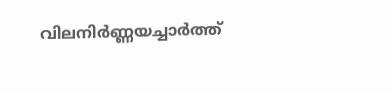വിലനിര്‍ണ്ണയച്ചാര്‍‌ത്ത്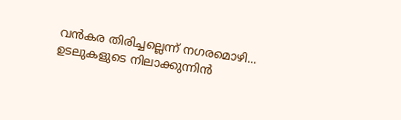വന്‍‌കര തിരിച്ചല്ലെന്ന് നഗരമൊഴി...
ഉടലുകളുടെ നിലാക്കുന്നിന്‍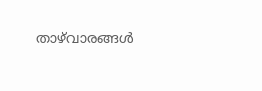താഴ്‌വാരങ്ങള്‍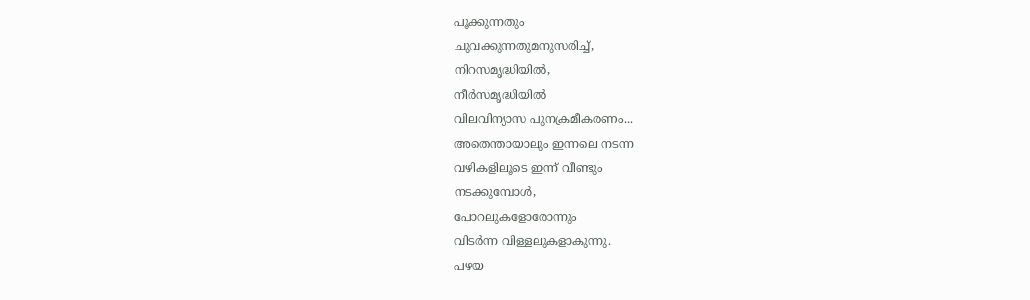പൂക്കുന്നതും
ചുവക്കുന്നതുമനുസരിച്ച്,
നിറസമൃദ്ധിയില്‍,
നീര്‍‌സമൃദ്ധിയില്‍
വിലവിന്യാസ പുനക്രമീകരണം...
അതെന്തായാലും ഇന്നലെ നടന്ന
വഴികളിലൂടെ ഇന്ന് വീണ്ടും
നടക്കുമ്പോള്‍,
പോറലുകളോരോന്നും
വിടര്‍‌ന്ന വിള്ളലുകളാകുന്നു.
പഴയ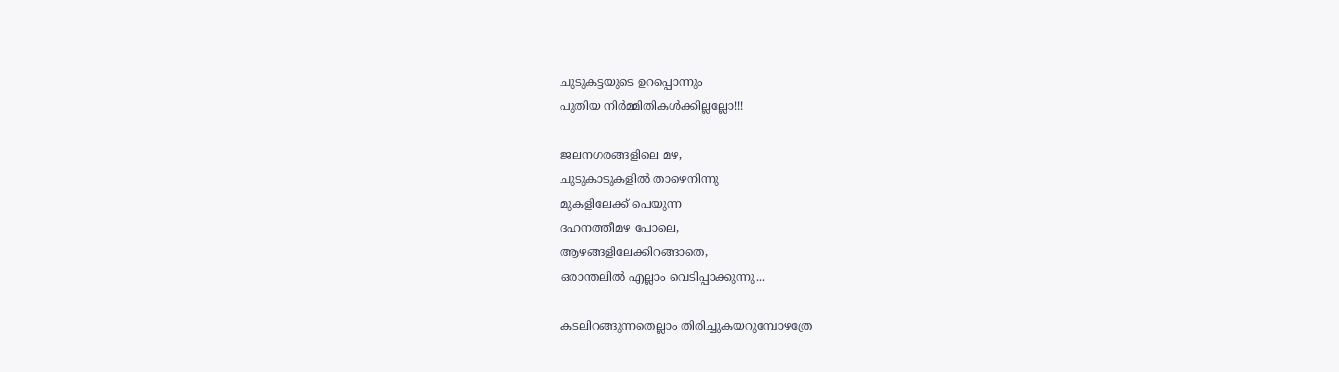ചുടുകട്ടയുടെ ഉറപ്പൊന്നും
പുതിയ നിര്‍‌മ്മിതികള്‍ക്കില്ലല്ലോ!!!

ജലനഗരങ്ങളിലെ മഴ,
ചുടുകാടുകളില്‍ താഴെനിന്നു
മുകളിലേക്ക് പെയുന്ന
ദഹനത്തീമഴ പോലെ,
ആഴങ്ങളിലേക്കിറങ്ങാതെ,
ഒരാന്തലില്‍ എല്ലാം വെടിപ്പാക്കുന്നു...

കടലിറങ്ങുന്നതെല്ലാം തിരിച്ചുകയറുമ്പോഴത്രേ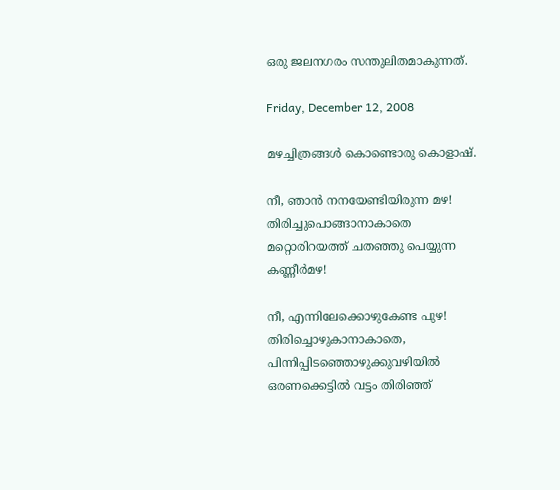ഒരു ജലനഗരം സന്തുലിതമാകുന്നത്.

Friday, December 12, 2008

മഴച്ചിത്രങ്ങള്‍ കൊണ്ടൊരു കൊളാഷ്.

നീ, ഞാന്‍ നനയേണ്ടിയിരുന്ന മഴ!
തിരിച്ചുപൊങ്ങാനാകാതെ
മറ്റൊരിറയത്ത് ചതഞ്ഞു പെയ്യുന്ന
കണ്ണീര്‍മഴ!

നീ, എന്നിലേക്കൊഴുകേണ്ട പുഴ!
തിരിച്ചൊഴുകാനാകാതെ,
പിന്നിപ്പിടഞ്ഞൊഴുക്കുവഴിയില്‍
ഒരണക്കെട്ടില്‍ വട്ടം തിരിഞ്ഞ്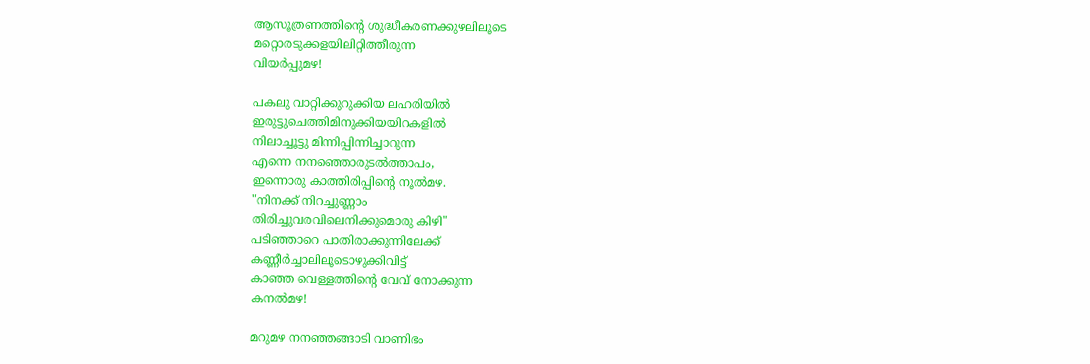ആസൂത്രണത്തിന്റെ ശുദ്ധീകരണക്കുഴലിലൂടെ
മറ്റൊരടുക്കളയിലിറ്റിത്തീരുന്ന
വിയര്‍‌പ്പുമഴ!

പകലു വാറ്റിക്കുറുക്കിയ ലഹരിയില്‍
ഇരുട്ടുചെത്തിമിനുക്കിയയിറകളില്‍
നിലാച്ചൂട്ടു മിന്നിപ്പിന്നിച്ചാറുന്ന
എന്നെ നനഞ്ഞൊരുടല്‍ത്താപം,
ഇന്നൊരു കാത്തിരിപ്പിന്റെ നൂല്‍മഴ.
"നിനക്ക് നിറച്ചുണ്ണാം
തിരിച്ചുവരവിലെനിക്കുമൊരു കിഴി"
പടിഞ്ഞാറെ പാതിരാക്കുന്നിലേക്ക്
കണ്ണീര്‍‌ച്ചാലിലൂടൊഴുക്കിവിട്ട്
കാഞ്ഞ വെള്ളത്തിന്റെ വേവ് നോക്കുന്ന
കനല്‍മഴ!

മറുമഴ നനഞ്ഞങ്ങാടി വാണിഭം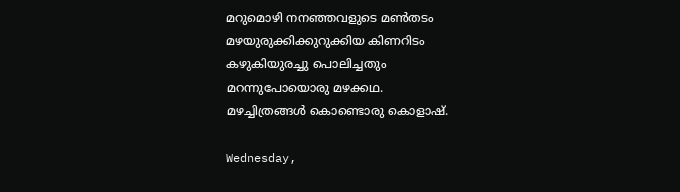മറുമൊഴി നനഞ്ഞവളുടെ മണ്‍തടം
മഴയുരുക്കിക്കുറുക്കിയ കിണറിടം
കഴുകിയുരച്ചു പൊലിച്ചതും
മറന്നുപോയൊരു മഴക്കഥ.
മഴച്ചിത്രങ്ങള്‍ കൊണ്ടൊരു കൊളാഷ്.

Wednesday,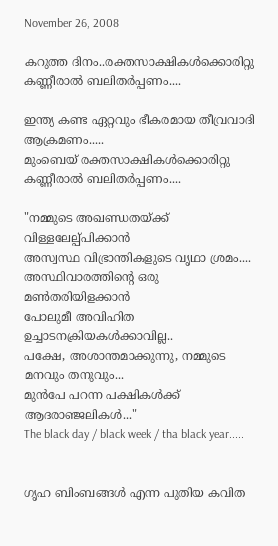November 26, 2008

കറുത്ത ദിനം..രക്തസാക്ഷികള്‍ക്കൊരിറ്റു കണ്ണീരാല്‍ ബലിതര്‍പ്പണം....

ഇന്ത്യ കണ്ട ഏറ്റവും ഭീകരമായ തീവ്രവാദി ആക്രമണം.....
മുംബെയ് രക്തസാക്ഷികള്‍ക്കൊരിറ്റു കണ്ണീരാല്‍ ബലിതര്‍പ്പണം....

"നമ്മുടെ അഖണ്ഡതയ്ക്ക് വിള്ളലേല്പ്പിക്കാന്‍
അസ്വസ്ഥ വിഭ്രാന്തികളുടെ വൃഥാ ശ്രമം....
അസ്ഥിവാരത്തിന്റെ ഒരു മണ്‍തരിയിളക്കാന്‍
പോലുമീ അവിഹിത ഉച്ചാടനക്രിയകള്‍ക്കാവില്ല..
പക്ഷേ, അശാന്തമാക്കുന്നു, നമ്മുടെ മനവും തനുവും...
മുന്‍പേ പറന്ന പക്ഷികള്‍ക്ക് ആദരാഞ്ജലികള്‍..."
The black day / black week / tha black year.....


ഗൃഹ ബിംബങ്ങള്‍ എന്ന പുതിയ കവിത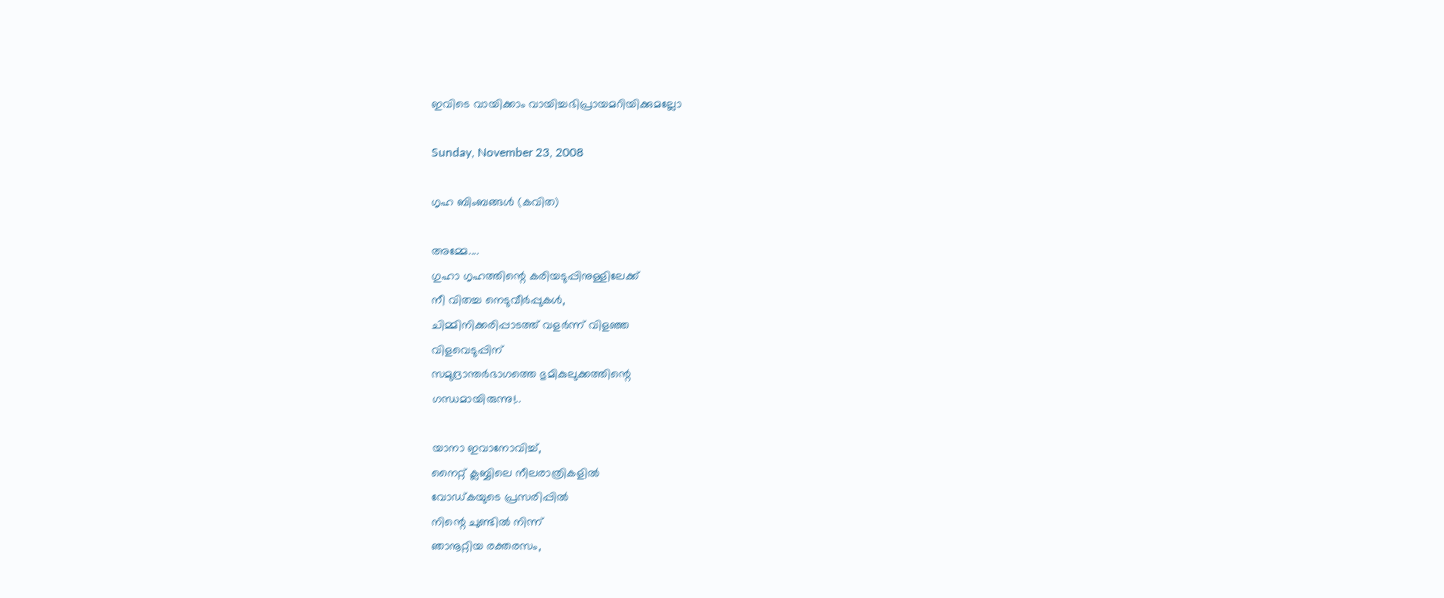ഇവിടെ വായിക്കാം വായിച്ചഭിപ്രായമറിയിക്കുമല്ലോ

Sunday, November 23, 2008

ഗൃഹ ബിംബങ്ങള്‍ (കവിത)

അമ്മേ....
ഗുഹാ ഗൃഹത്തിന്റെ കരിയടുപ്പിനുള്ളിലേക്ക്
നീ വിതച്ച നെടുവീര്‍പ്പുകള്‍,
ചിമ്മിനിക്കരിപ്പാടത്ത് വളര്‍ന്ന് വിളഞ്ഞ
വിളവെടുപ്പിന്
സമുദ്രാന്തര്‍ഭാഗത്തെ ഭുമികുലുക്കത്തിന്റെ
ഗന്ധമായിരുന്നു!..

യാനാ ഇവാനോവിച്ച്,
നൈറ്റ് ക്ലബ്ബിലെ നീലരാത്രികളില്‍
വോഡ്കയുടെ പ്രസരിപ്പില്‍
നിന്റെ ചുണ്ടില്‍ നിന്ന്
ഞാനൂറ്റിയ രക്തരസം,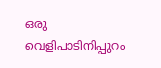ഒരു വെളിപാടിനിപ്പുറം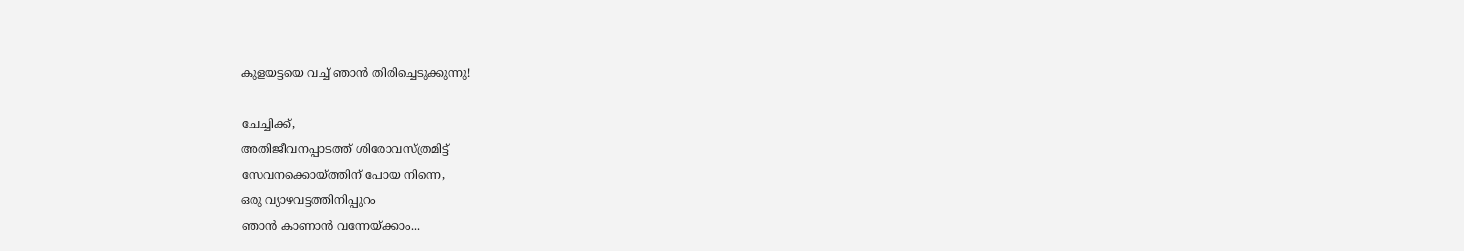കുളയട്ടയെ വച്ച് ഞാന്‍ തിരിച്ചെടുക്കുന്നു!

ചേച്ചിക്ക്,
അതിജീവനപ്പാടത്ത് ശിരോവസ്ത്രമിട്ട്
സേവനക്കൊയ്ത്തിന് പോയ നിന്നെ,
ഒരു വ്യാഴവട്ടത്തിനിപ്പുറം
ഞാന്‍ കാണാന്‍ വന്നേയ്ക്കാം...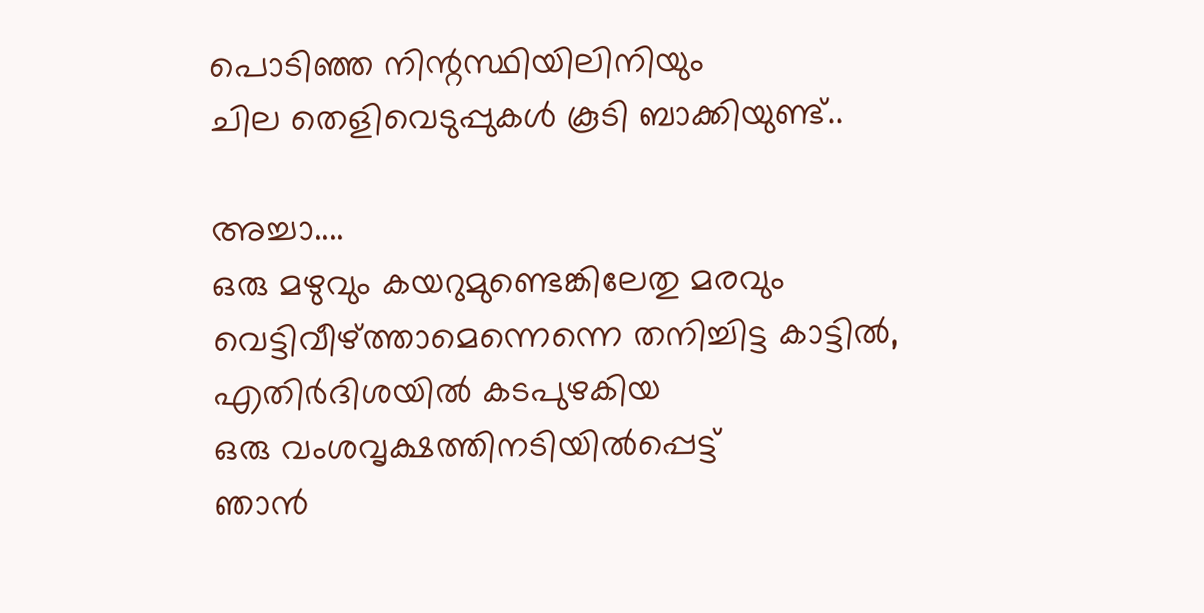പൊടിഞ്ഞ നിന്റ‌സ്ഥിയിലിനിയും
ചില തെളിവെടുപ്പുകള്‍ കൂടി ബാക്കിയുണ്ട്..

അച്ചാ....
ഒരു മഴുവും കയറുമുണ്ടെങ്കിലേതു മരവും
വെട്ടിവീഴ്ത്താമെന്നെന്നെ തനിച്ചിട്ട കാട്ടില്‍,
എതിര്‍‌ദിശയില്‍ കടപുഴകിയ
ഒരു വംശവൃക്ഷത്തിനടിയില്‍പ്പെട്ട്
ഞാന്‍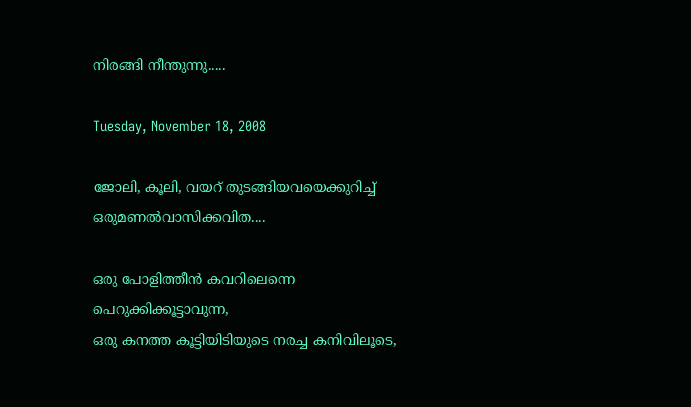നിരങ്ങി നീന്തുന്നു.....

Tuesday, November 18, 2008

ജോലി, കൂലി, വയറ് തുടങ്ങിയവയെക്കുറിച്ച് ഒരുമണല്‍‌വാസിക്കവിത....

ഒരു പോളിത്തീന്‍ കവറിലെന്നെ
പെറുക്കിക്കൂട്ടാവുന്ന,
ഒരു കനത്ത കൂട്ടിയിടിയുടെ നരച്ച കനിവിലൂടെ,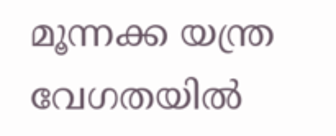മൂന്നക്ക യന്ത്ര വേഗതയില്‍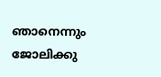ഞാനെന്നും
ജോലിക്കു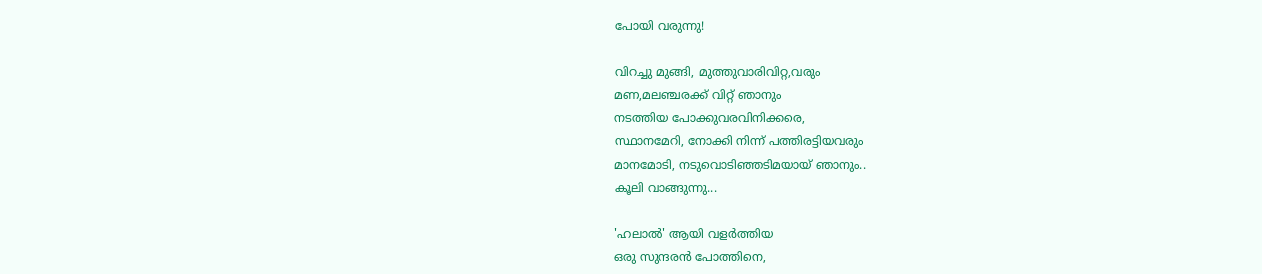പോയി വരുന്നു!

വിറച്ചു മുങ്ങി, മുത്തുവാരിവിറ്റ,വരും
മണ,മലഞ്ചരക്ക് വിറ്റ് ഞാനും
നടത്തിയ പോക്കുവരവിനിക്കരെ,
സ്ഥാനമേറി, നോക്കി നിന്ന് പത്തിരട്ടിയവരും
മാനമോടി, നടുവൊടിഞ്ഞടിമയായ് ഞാനും..
കൂലി വാങ്ങുന്നു...

'ഹലാല്‍' ആയി വളര്‍ത്തിയ
ഒരു സുന്ദരന്‍ പോത്തിനെ,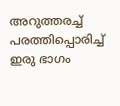അറുത്തരച്ച് പരത്തിപ്പൊരിച്ച്
ഇരു ഭാഗം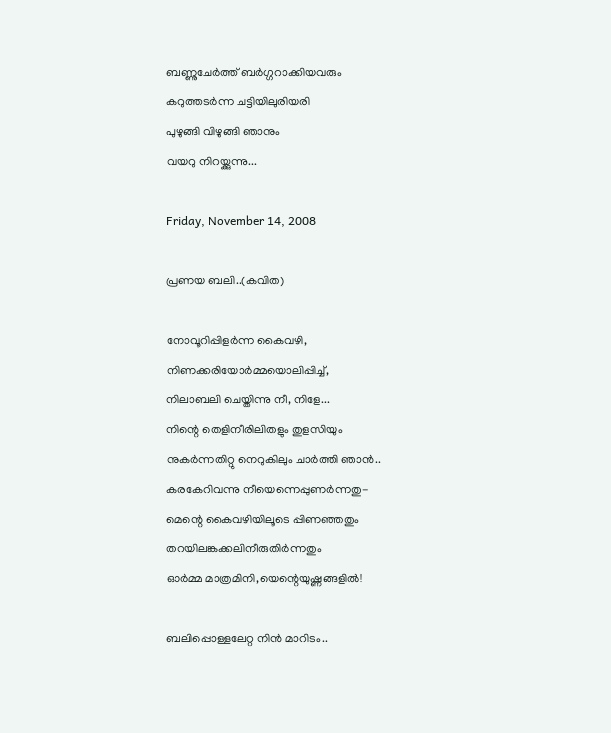ബണ്ണുചേര്‍ത്ത് ബര്‍ഗ്ഗറാക്കിയവരും
കറുത്തടര്‍ന്ന ചട്ടിയിലുരിയരി
പുഴുങ്ങി വിഴുങ്ങി ഞാനും
വയറു നിറയ്ക്കുന്നു...

Friday, November 14, 2008

പ്രണയ ബലി..(കവിത)

നോവൂറിപ്പിളര്‍ന്ന കൈവഴി,
നിണക്കരിയോര്‍മ്മയൊലിപ്പിച്ച്,
നിലാബലി ചെയ്തിന്നു നീ, നിളേ...
നിന്റെ തെളിനീരിലിതളും തുളസിയും
നുകര്‍ന്നതിറ്റു നെറുകിലും ചാര്‍ത്തി ഞാന്‍..
കരകേറിവന്നു നീയെന്നെപ്പുണര്‍ന്നതു-
മെന്റെ കൈവഴിയിലൂടെ പ്പിണഞ്ഞതും
തറയിലങ്കക്കലിനീരുതിര്‍ന്നതും
ഓര്‍മ്മ മാത്രമിനി,യെന്റെയുഷ്ണങ്ങളില്‍!

ബലിപ്പൊള്ളലേറ്റ നിന്‍ മാറിടം..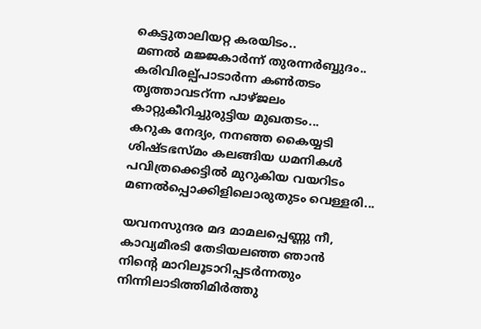കെട്ടുതാലിയറ്റ കരയിടം..
മണല്‍ മജ്ജകാര്‍ന്ന് തുരന്നര്‍‌ബ്ബുദം..
കരിവിരല്പ്പാടാര്‍ന്ന കണ്‍തടം
തൃത്താവടറ്ന്ന പാഴ്ജലം
കാറ്റുകീറിച്ചുരുട്ടിയ മുഖതടം...
കറുക നേദ്യം, നനഞ്ഞ കൈയ്യടി
ശിഷ്ടഭസ്മം കലങ്ങിയ ധമനികള്‍
പവിത്രക്കെട്ടില്‍ മുറുകിയ വയറിടം
മണല്‍‌പ്പൊക്കിളിലൊരുതുടം വെള്ളരി...

യവനസുന്ദര മദ മാമലപ്പെണ്ണു നീ,
കാവ്യമീരടി തേടിയലഞ്ഞ ഞാന്‍
നിന്റെ മാറിലൂടാറിപ്പടര്‍ന്നതും
നിന്നിലാടിത്തിമിര്‍ത്തു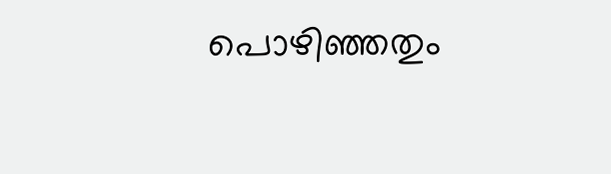പൊഴിഞ്ഞതും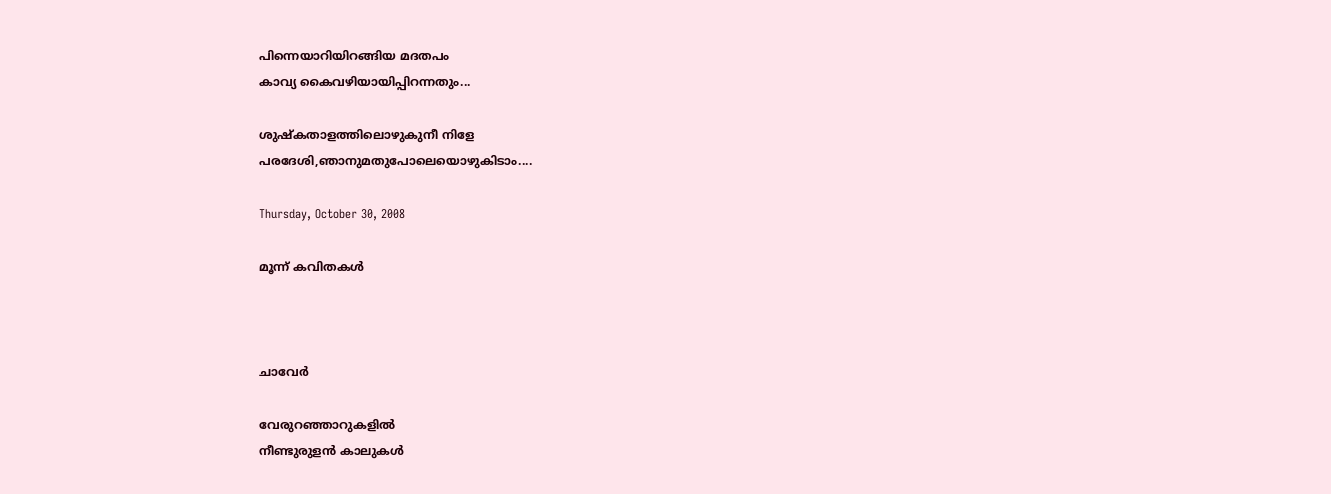പിന്നെയാറിയിറങ്ങിയ മദതപം
കാവ്യ കൈവഴിയായിപ്പിറന്നതും...

ശുഷ്കതാളത്തിലൊഴുകുനീ നിളേ
പരദേശി,ഞാനുമതുപോലെയൊഴുകിടാം....

Thursday, October 30, 2008

മൂന്ന് കവിതകള്‍



ചാവേര്‍

വേരുറഞ്ഞാറുകളില്‍
നീണ്ടുരുളന്‍ കാലുകള്‍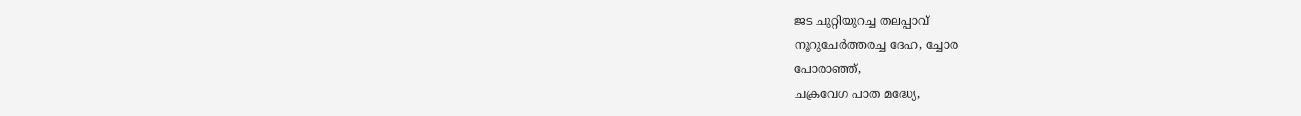ജട ചുറ്റിയുറച്ച തലപ്പാവ്
നൂറുചേര്‍ത്തരച്ച ദേഹ, ച്ചോര
പോരാഞ്ഞ്,
ചക്രവേഗ പാത മദ്ധ്യേ,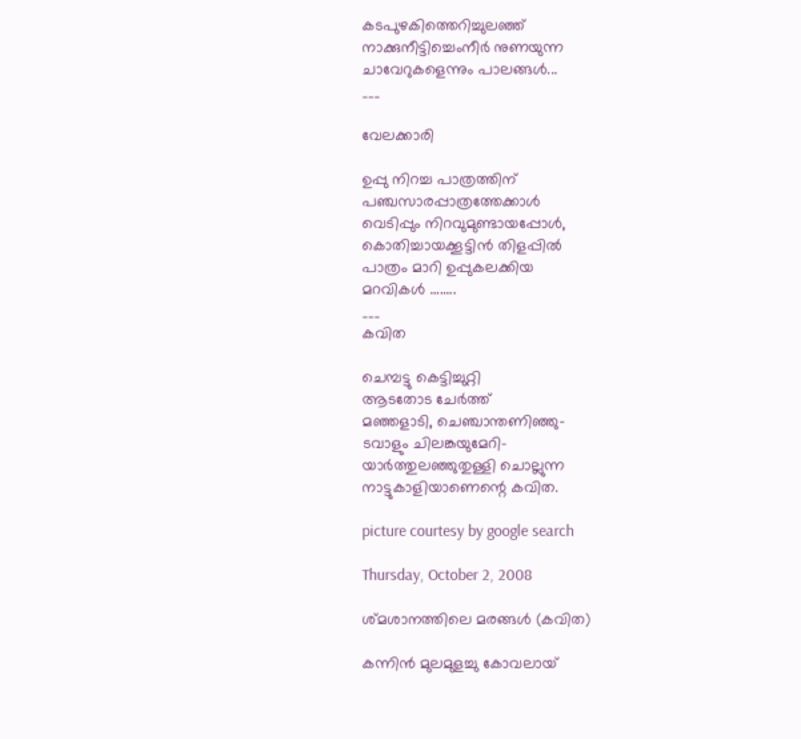കടപുഴകിത്തെറിച്ചുലഞ്ഞ്
നാക്കുനീട്ടിച്ചെംനീര്‍ നുണയുന്ന
ചാവേറുകളെന്നും പാലങ്ങള്‍...
___

വേലക്കാരി

ഉപ്പു നിറച്ച പാത്രത്തിന്
പഞ്ചസാരപ്പാത്രത്തേക്കാള്‍
വെടിപ്പും നിറവുമുണ്ടായപ്പോള്‍,
കൊതിച്ചായക്കൂട്ടിന്‍ തിളപ്പില്‍
പാത്രം മാറി ഉപ്പുകലക്കിയ
മറവികള്‍ ........
___
കവിത

ചെമ്പട്ടു കെട്ടിച്ചുറ്റി
ആടതോട ചേര്‍ത്ത്
മഞ്ഞളാടി, ചെഞ്ചാന്തണിഞ്ഞു-
ടവാളും ചിലങ്കയുമേറി-
യാര്‍ത്തുലഞ്ഞുതുള്ളി ചൊല്ലുന്ന
നാട്ടുകാളിയാണെന്റെ കവിത.

picture courtesy by google search

Thursday, October 2, 2008

ശ്മശാനത്തിലെ മരങ്ങള്‍ (കവിത)

കന്നിന്‍ മുലമുളച്ചു കോവലായ്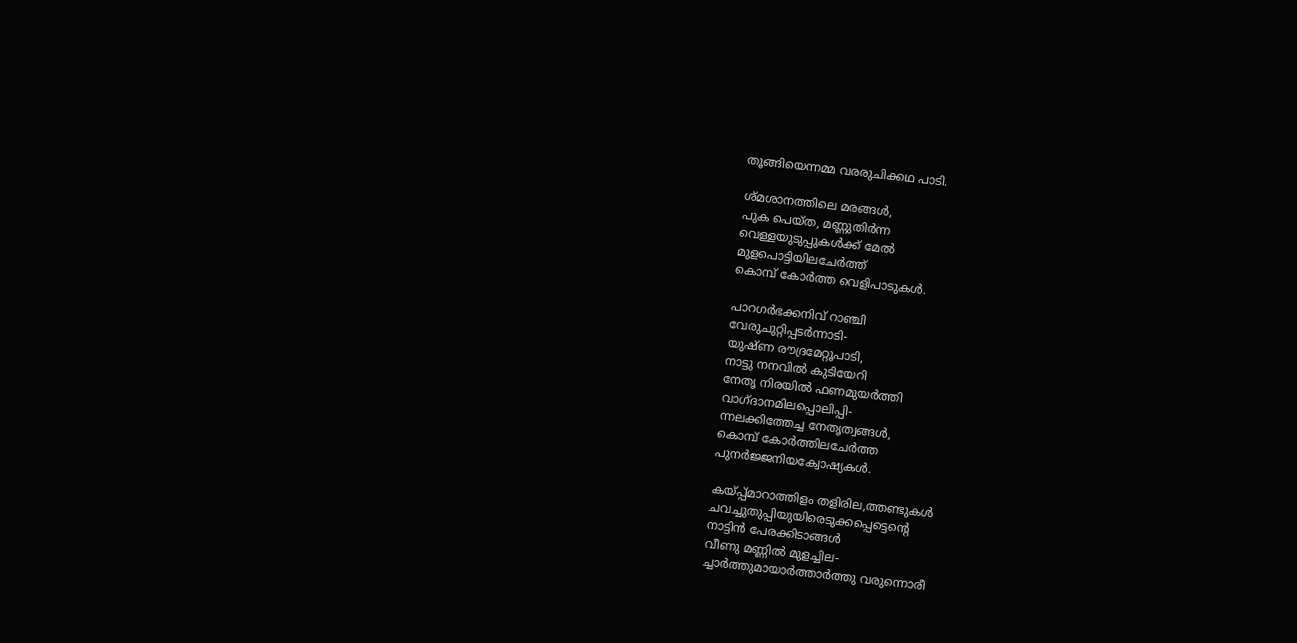തൂങ്ങിയെന്നമ്മ വരരുചിക്കഥ പാടി.

ശ്മശാനത്തിലെ മരങ്ങള്‍,
പുക പെയ്ത, മണ്ണുതിര്‍ന്ന
വെള്ളയുടുപ്പുകള്‍ക്ക് മേല്‍
മുളപൊട്ടിയിലചേര്‍ത്ത്
കൊമ്പ് കോര്‍ത്ത വെളിപാടുകള്‍.

പാറഗര്‍ഭക്കനിവ് റാഞ്ചി
വേരുചുറ്റിപ്പടര്‍ന്നാടി-
യുഷ്ണ രൗദ്രമേറ്റൂപാടി,
നാട്ടു നനവില്‍ കുടിയേറി
നേതൃ നിരയില്‍ ഫണമുയര്‍ത്തി
വാഗ്ദാനമിലപ്പൊലിപ്പി-
ന്നലക്കിത്തേച്ച നേതൃത്വങ്ങള്‍,
കൊമ്പ് കോര്‍ത്തിലചേര്‍ത്ത
പുനര്‍ജ്ജനിയക്വോഷ്യകള്‍.

കയ്പ്പ്മാറാത്തിളം തളിരില,ത്തണ്ടുകള്‍
ചവച്ചുതുപ്പിയുയിരെടുക്കപ്പെട്ടെന്റെ
നാട്ടിന്‍ പേരക്കിടാങ്ങള്‍
വീണു മണ്ണില്‍ മുളച്ചില-
ച്ചാര്‍ത്തുമായാര്‍ത്താര്‍ത്തു വരുന്നൊരീ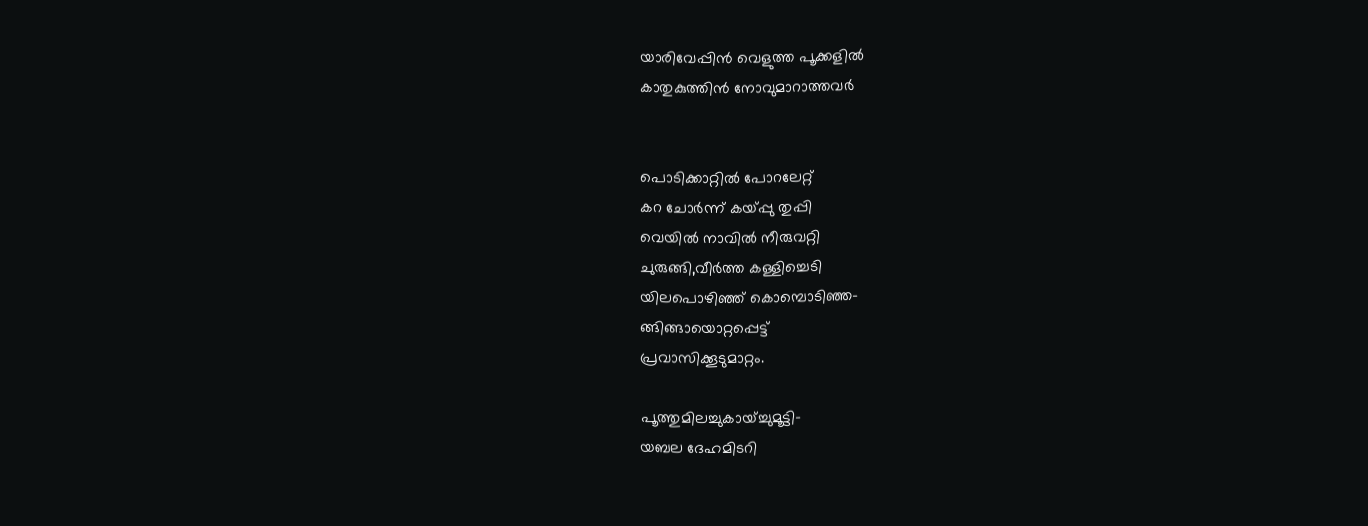യാരിവേപ്പിന്‍ വെളുത്ത പൂക്കളില്‍
കാതുകുത്തിന്‍ നോവുമാറാത്തവര്‍


പൊടിക്കാറ്റില്‍ പോറലേറ്റ്
കറ ചോര്‍ന്ന് കയ്പ്പു തുപ്പി
വെയില്‍ നാവില്‍ നീരുവറ്റി
ചുരുങ്ങി,വീര്‍ത്ത കള്ളിച്ചെടി
യിലപൊഴിഞ്ഞ് കൊമ്പൊടിഞ്ഞ-
ങ്ങിങ്ങായൊറ്റപ്പെട്ട്
പ്രവാസിക്കൂടുമാറ്റം.

പൂത്തുമിലച്ചുകായ്ച്ചുമൂട്ടി-
യബല ദേഹമിടറി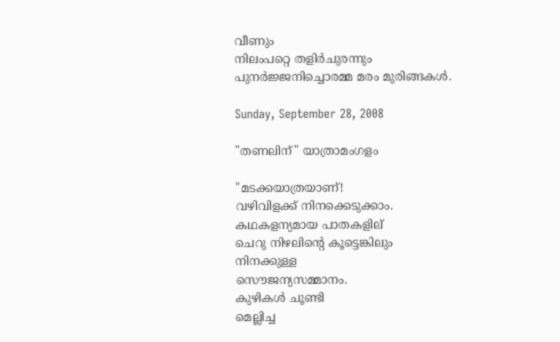വീണും
നിലം‌പറ്റെ തളിര്‍ചുരന്നും
പുനര്‍ജ്ജനിച്ചൊരമ്മ മരം മുരിങ്ങകള്‍.

Sunday, September 28, 2008

"തണലിന്" യാത്രാമംഗളം

"മടക്കയാത്രയാണ്!
വഴിവിളക്ക് നിനക്കെടുക്കാം.
കഥകളന്യമായ പാതകളില്
ചെറു നിഴലിന്റെ കൂട്ടെങ്കിലും
നിനക്കുള്ള
സൌജന്യസമ്മാനം.
കുഴികള്‍ ചൂണ്ടി
മെല്ലിച്ച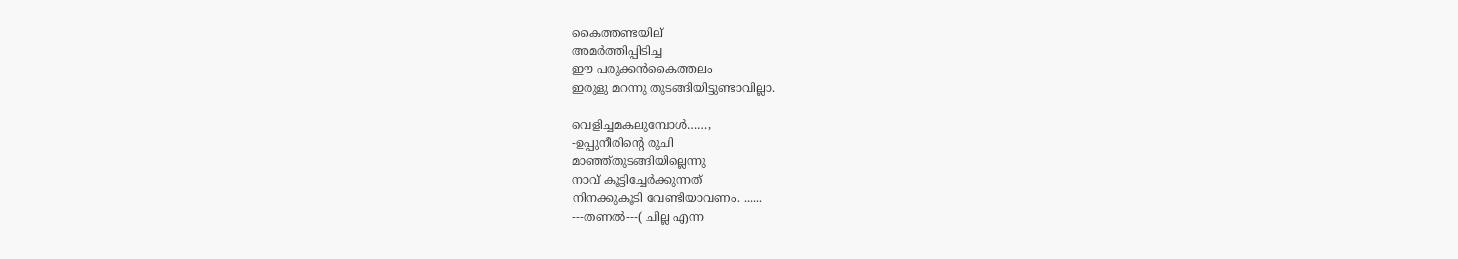കൈത്തണ്ടയില്
അമര്‍ത്തിപ്പിടിച്ച
ഈ പരുക്കന്‍കൈത്തലം
ഇരുളു മറന്നു തുടങ്ങിയിട്ടുണ്ടാവില്ലാ.

വെളിച്ചമകലുമ്പോള്‍……,
-ഉപ്പുനീരിന്റെ രുചി
മാഞ്ഞ്തുടങ്ങിയില്ലെന്നു
നാവ് കൂട്ടിച്ചേര്‍ക്കുന്നത്
നിനക്കുകൂടി വേണ്ടിയാവണം. ......
---തണല്‍---( ചില്ല എന്ന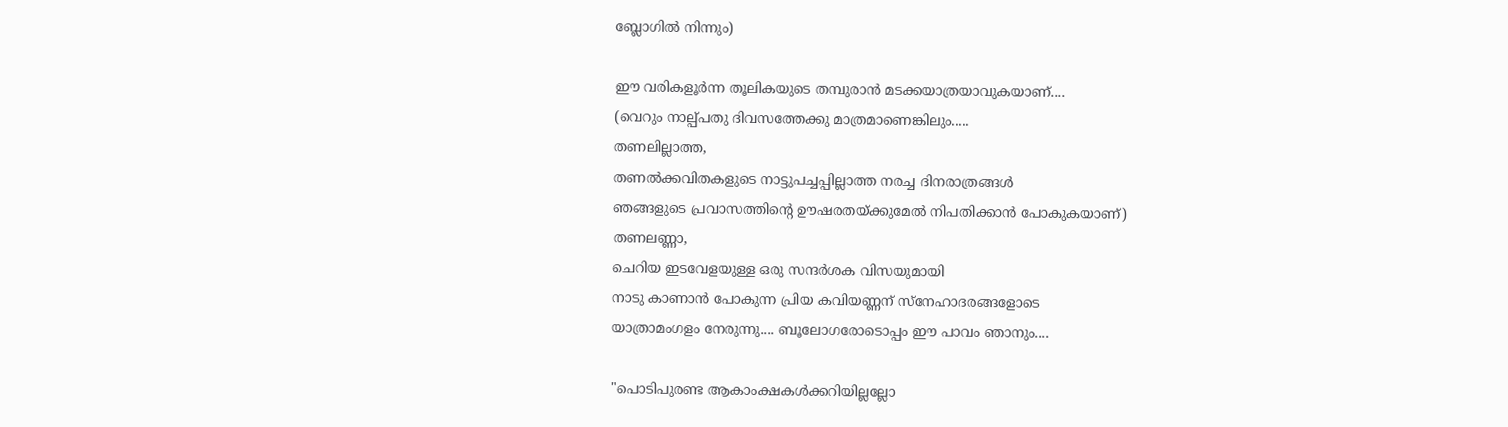ബ്ലോഗില്‍ നിന്നും)

ഈ വരികളൂര്‍ന്ന തൂലികയുടെ തമ്പുരാന്‍ മടക്കയാത്രയാവുകയാണ്....
(വെറും നാല്പ്പതു ദിവസത്തേക്കു മാത്രമാണെങ്കിലും.....
തണലില്ലാത്ത,
തണല്‍ക്കവിതകളുടെ നാട്ടുപച്ചപ്പില്ലാത്ത നരച്ച ദിനരാത്രങ്ങള്‍
ഞങ്ങളുടെ പ്രവാസത്തിന്റെ ഊഷരതയ്ക്കുമേല്‍ നിപതിക്കാന്‍ പോകുകയാണ്)
തണലണ്ണാ,
ചെറിയ ഇടവേളയുള്ള ഒരു സന്ദര്‍ശക വിസയുമായി
നാടു കാണാന്‍ പോകുന്ന പ്രിയ കവിയണ്ണന് സ്നേഹാദരങ്ങളോടെ
യാത്രാമംഗളം നേരുന്നു.... ബൂലോഗരോടൊപ്പം ഈ പാവം ഞാനും....

"പൊടിപുരണ്ട ആകാംക്ഷകള്‍ക്കറിയില്ലല്ലോ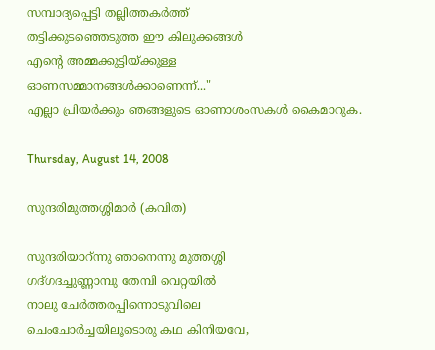സമ്പാദ്യപ്പെട്ടി തല്ലിത്തകര്‍ത്ത്
തട്ടിക്കുടഞ്ഞെടുത്ത ഈ കിലുക്കങ്ങള്‍
എന്റെ അമ്മക്കുട്ടിയ്ക്കുള്ള
ഓണസമ്മാനങ്ങള്‍ക്കാണെന്ന്..."
എല്ലാ പ്രിയര്‍ക്കും ഞങ്ങളുടെ ഓണാശംസകള്‍ കൈമാറുക.

Thursday, August 14, 2008

സുന്ദരിമുത്തശ്ശിമാര്‍ (കവിത)

സുന്ദരിയാറ്ന്നു ഞാനെന്നു മുത്തശ്ശി
ഗദ്ഗദച്ചുണ്ണാമ്പു തേമ്പി വെറ്റയില്‍
നാലു ചേര്‍ത്തരപ്പിന്നൊടുവിലെ
ചെംചോര്‍ച്ചയിലൂടൊരു കഥ കിനിയവേ,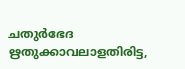ചതുര്‍ഭേദ ഋതുക്കാവലാളതിരിട്ട,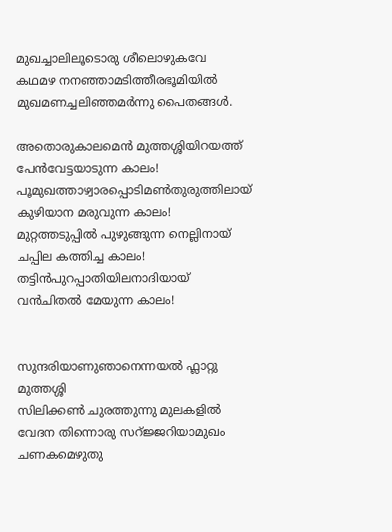മുഖച്ചാലിലൂടൊരു ശീലൊഴുകവേ
കഥമഴ നനഞ്ഞാമടിത്തീരഭൂമിയില്‍
മുഖമണച്ചലിഞ്ഞമര്‍ന്നു പൈതങ്ങള്‍.

അതൊരുകാലമെന്‍ മുത്തശ്ശിയിറയത്ത്
പേന്‍‌വേട്ടയാടുന്ന കാലം!
പൂമുഖത്താഴ്വാരപ്പൊടിമണ്‍തുരുത്തിലായ്
കുഴിയാന മരുവുന്ന കാലം!
മുറ്റത്തടുപ്പില്‍ പുഴുങ്ങുന്ന നെല്ലിനായ്
ചപ്പില കത്തിച്ച കാലം!
തട്ടിന്‍പുറപ്പാതിയിലനാദിയായ്
വന്‍‌ചിതല്‍ മേയുന്ന കാലം!


സുന്ദരിയാണുഞാനെന്നയല്‍ ഫ്ലാറ്റു മുത്തശ്ശി
സിലിക്കണ്‍ ചുരത്തുന്നു മുലകളില്‍
വേദന തിന്നൊരു സറ്ജ്ജറിയാമുഖം
ചണകമെഴുതു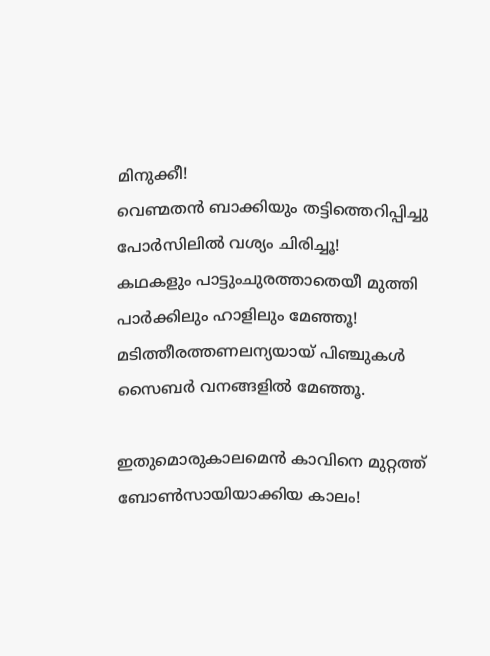മിനുക്കീ!
വെണ്മതന്‍ ബാക്കിയും തട്ടിത്തെറിപ്പിച്ചു
പോര്‍സിലില്‍ വശ്യം ചിരിച്ചൂ!
കഥകളും പാട്ടുംചുരത്താതെയീ മുത്തി
പാര്‍ക്കിലും ഹാളിലും മേഞ്ഞൂ!
മടിത്തീരത്തണലന്യയായ് പിഞ്ചുകള്‍
സൈബര്‍ വനങ്ങളില്‍ മേഞ്ഞൂ.

ഇതുമൊരുകാലമെന്‍ കാവിനെ മുറ്റത്ത്
ബോണ്‍സായിയാക്കിയ കാലം!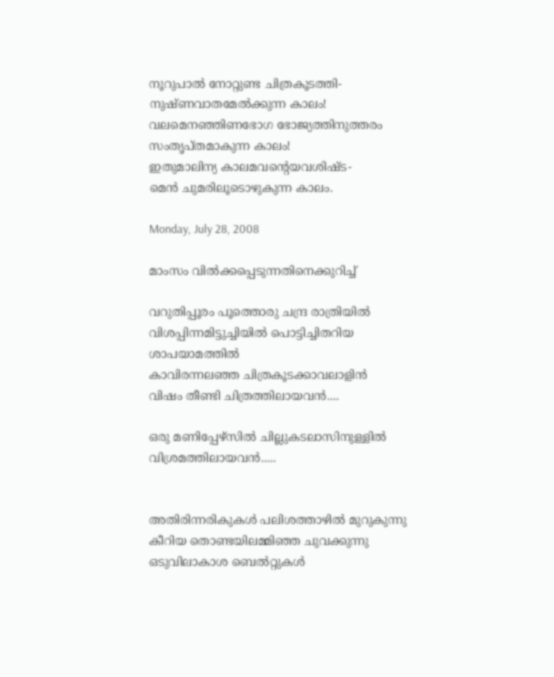നൂറുപാല്‍ നോറ്റുണ്ട ചിത്രകൂടത്തി-
നുഷ്ണവാതമേല്‍ക്കുന്ന കാലം!
വലമെനഞ്ഞിണഭോഗ ഭോജ്യത്തിനുത്തരം
സംതൃപ്തമാകുന്ന കാലം!
ഇതുമാലിന്യ കാലമവന്റെയവശിഷ്ട-
മെന്‍ ചുമരിലൂടൊഴുകുന്ന കാലം.

Monday, July 28, 2008

മാംസം വില്‍ക്കപ്പെടുന്നതിനെക്കുറിച്ച്

വറുതിപ്പൂരം പൂത്തൊരു ചന്ദ്ര രാത്രിയില്‍
വിശപ്പിന്നമിട്ടുച്ചിയില്‍ പൊട്ടിച്ചിതറിയ
ശാപയാമത്തില്‍
കാവിരന്നലഞ്ഞ ചിത്രകൂടക്കാവലാളിന്‍
വിഷം തീണ്ടി ചിത്രത്തിലായവന്‍....

ഒരു മണിപ്പേഴ്സില്‍ ചില്ലുകടലാസിനുള്ളില്‍
വിശ്രമത്തിലായവന്‍.....


അതിരിന്നരികുകള്‍ പലിശത്താഴില്‍ മുറുകുന്നു
കീറിയ തൊണ്ടയിലമ്മിഞ്ഞ ചുവക്കുന്നു
ഒടുവിലാകാശ ബെല്‍റ്റുകള്‍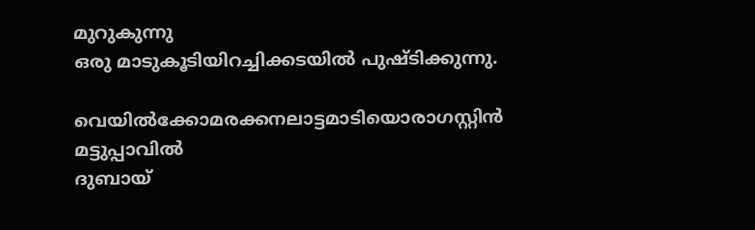മുറുകുന്നു
ഒരു മാടുകൂടിയിറച്ചിക്കടയില്‍ പുഷ്ടിക്കുന്നു.

വെയില്‍ക്കോമരക്കനലാട്ടമാടിയൊരാഗസ്റ്റിന്‍ മട്ടുപ്പാവില്‍
ദുബായ്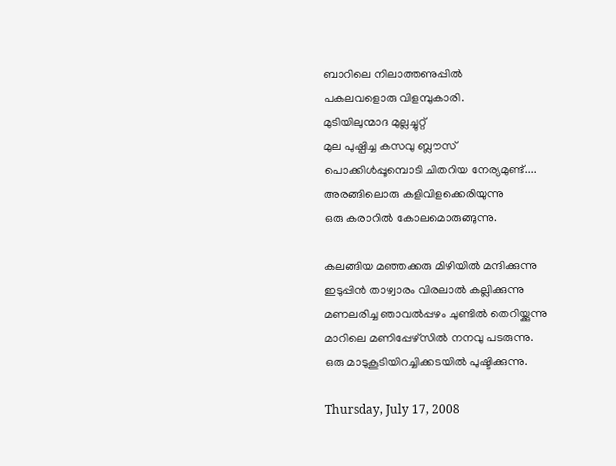ബാറിലെ നിലാത്തണുപ്പില്‍
പകലവളൊരു വിളമ്പുകാരി.
മുടിയിലുന്മാദ മുല്ലച്ചുറ്റ്
മുല പുഷ്പിച്ച കസവു ബ്ലൗസ്
പൊക്കിള്‍പ്പൂമ്പൊടി ചിതറിയ നേര്യമുണ്ട്....
അരങ്ങിലൊരു കളിവിളക്കെരിയുന്നു
ഒരു കരാറില്‍ കോലമൊരുങ്ങുന്നു.

കലങ്ങിയ മഞ്ഞക്കരു മിഴിയില്‍ മന്ദിക്കുന്നു
ഇടുപ്പിന്‍ താഴ്വാരം വിരലാല്‍ കല്ലിക്കുന്നു
മണലരിച്ച ഞാവല്‍‌പ്പഴം ചുണ്ടില്‍ തെറിയ്ക്കുന്നു
മാറിലെ മണിപ്പേഴ്സില്‍ നനവു പടരുന്നു.
ഒരു മാടുകൂടിയിറച്ചിക്കടയില്‍ പുഷ്ടിക്കുന്നു.

Thursday, July 17, 2008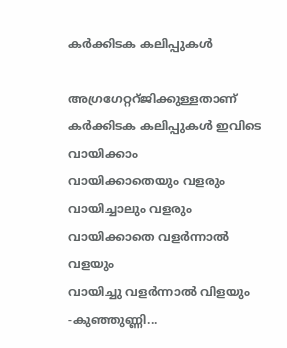കര്‍ക്കിടക കലിപ്പുകള്‍

അഗ്രഗേറ്ററ്ജിക്കുള്ളതാണ്‌ കര്‍ക്കിടക കലിപ്പുകള്‍ ഇവിടെ വായിക്കാം
വായിക്കാതെയും വളരും
വായിച്ചാലും വളരും
വായിക്കാതെ വളര്‍ന്നാല്‍ വളയും
വായിച്ചു വളര്‍ന്നാല്‍ വിളയും
-കുഞ്ഞുണ്ണി...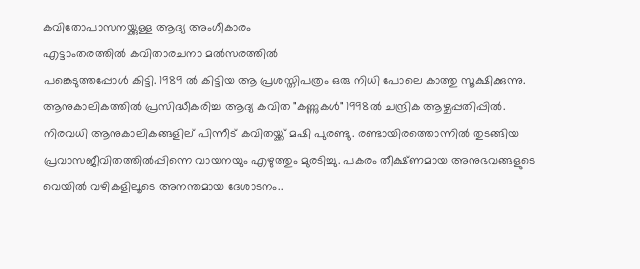കവിതോപാസനയ്ക്കുള്ള ആദ്യ അംഗീകാരം
എട്ടാംതരത്തില്‍ കവിതാരചനാ മല്‍സരത്തില്‍
പങ്കെടുത്തപ്പോള്‍ കിട്ടി. 1989 ല്‍ കിട്ടിയ ആ പ്രശസ്തിപത്രം ഒരു നിധി പോലെ കാത്തു സൂക്ഷിക്കുന്നു.
ആനുകാലികത്തില്‍ പ്രസിദ്ധീകരിച്ച ആദ്യ കവിത "കണ്ണുകള്‍" 1998ല്‍ ചന്ദ്രിക ആഴ്ചപ്പതിപ്പില്‍.
നിരവധി ആനുകാലികങ്ങളില് ‍പിന്നീട് കവിതയ്ക്ക് മഷി പുരണ്ടു. രണ്ടായിരത്തൊന്നില്‍ തുടങ്ങിയ പ്രവാസജീവിതത്തില്‍പ്പിന്നെ വായനയും എഴുത്തും മുരടിച്ചു. പകരം തീക്ഷ്ണമായ അനുഭവങ്ങളുടെ
വെയില്‍ വഴികളിലൂടെ അനന്തമായ ദേശാടനം..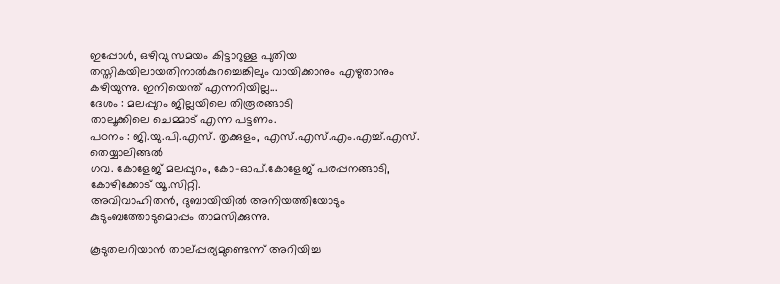ഇപ്പോള്‍, ഒഴിവു സമയം കിട്ടാറുള്ള പുതിയ തസ്തികയിലായതിനാല്‍കുറച്ചെങ്കിലും വായിക്കാനും എഴുതാനും കഴിയുന്നു. ഇനിയെന്ത് എന്നറിയില്ല...
ദേശം : മലപ്പുറം ജില്ലയിലെ തിരൂരങ്ങാടി
താലൂക്കിലെ ചെമ്മാട് എന്ന പട്ടണം.
പഠനം : ജി.യു.പി.എസ്. തൃക്കുളം, എസ്.എസ്.എം.എച്ച്.എസ്. തെയ്യാലിങ്ങല്‍
ഗവ. കോളേജ് മലപ്പുറം, കോ-ഓപ്.കോളേജ് പരപ്പനങ്ങാടി, കോഴിക്കോട് യൂ.സിറ്റി.
അവിവാഹിതന്‍, ദുബായിയില്‍ അനിയത്തിയോടും കുടുംബത്തോടുമൊപ്പം താമസിക്കുന്നു.

കൂടുതലറിയാന്‍ താല്പ്പര്യമുണ്ടെന്ന് അറിയിച്ച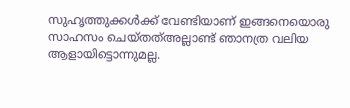സുഹൃത്തുക്കള്‍ക്ക് വേണ്ടിയാണ്‌ ഇങ്ങനെയൊരു സാഹസം ചെയ്തത്അല്ലാണ്ട് ഞാനത്ര വലിയ ആളായിട്ടൊന്നുമല്ല.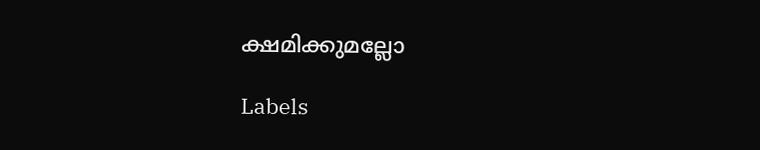ക്ഷമിക്കുമല്ലോ

Labels